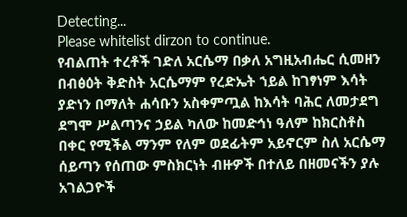Detecting...
Please whitelist dirzon to continue.
የብልጠት ተረቶች ገድለ አርሴማ በቃለ አግዚአብሔር ሲመዘን በብፅዕት ቅድስት አርሴማም የረድኤት ኀይል ከገፃነም እሳት ያድነን በማለት ሐሳቡን አስቀምጧል ከእሳት ባሕር ለመታደግ ደግሞ ሥልጣንና ኃይል ካለው ከመድኅነ ዓለም ከክርስቶስ በቀር የሚችል ማንም የለም ወደፊትም አይኖርም ስለ አርሴማ ሰይጣን የሰጠው ምስክርነት ብዙዎች በተለይ በዘመናችን ያሉ አገልጋዮች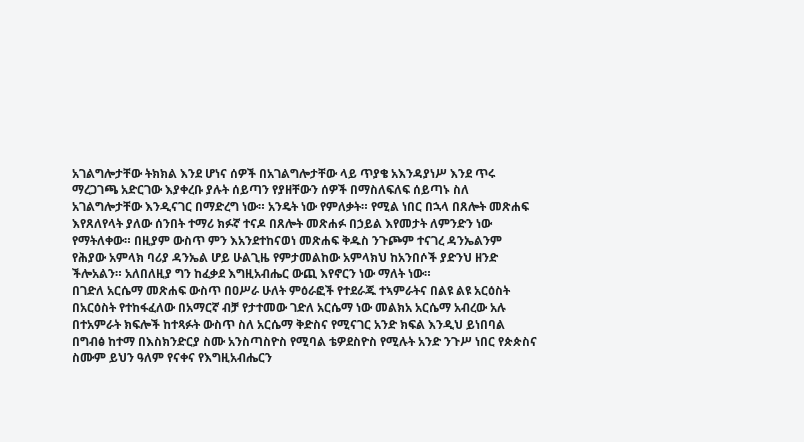አገልግሎታቸው ትክክል እንደ ሆነና ሰዎች በአገልግሎታቸው ላይ ጥያቄ አእንዳያነሥ እንደ ጥሩ ማረጋገጫ አድርገው እያቀረቡ ያሉት ሰይጣን የያዘቸውን ሰዎች በማስለፍለፍ ሰይጣኑ ስለ አገልግሎታቸው እንዲናገር በማድረግ ነው። አንዴት ነው የምለቃት። የሚል ነበር በኋላ በጸሎት መጽሐፍ እየጸለየላት ያለው ሰንበት ተማሪ ክፉኛ ተናዶ በጸሎት መጽሐፉ በኃይል እየመታት ለምንድን ነው የማትለቀው። በዚያም ውስጥ ምን እአንደተከናወነ መጽሐፍ ቅዱስ ንጉጮም ተናገረ ዳንኤልንም የሕያው አምላክ ባሪያ ዳንኤል ሆይ ሁልጊዜ የምታመልከው አምላክህ ከአንበሶች ያድንህ ዘንድ ችሎአልን። አለበለዚያ ግን ከፈቃደ እግዚአብሔር ውጪ እየኖርን ነው ማለት ነው።
በገድለ አርሴማ መጽሐፍ ውስጥ በዐሥራ ሁለት ምዕራፎች የተደራጁ ተኣምራትና በልዩ ልዩ አርዕስት በአርዕስት የተከፋፈለው በአማርኛ ብቻ የታተመው ገድለ አርሴማ ነው መልክአ አርሴማ አብረው አሉ በተአምራት ክፍሎች ከተጻፉት ውስጥ ስለ አርሴማ ቅድስና የሚናገር አንድ ክፍል እንዲህ ይነበባል በግብፅ ከተማ በእስክንድርያ ስሙ አንስጣስዮስ የሚባል ቴዎደስዮስ የሚሉት አንድ ንጉሥ ነበር የጵጵስና ስሙም ይህን ዓለም የናቀና የእግዚአብሔርን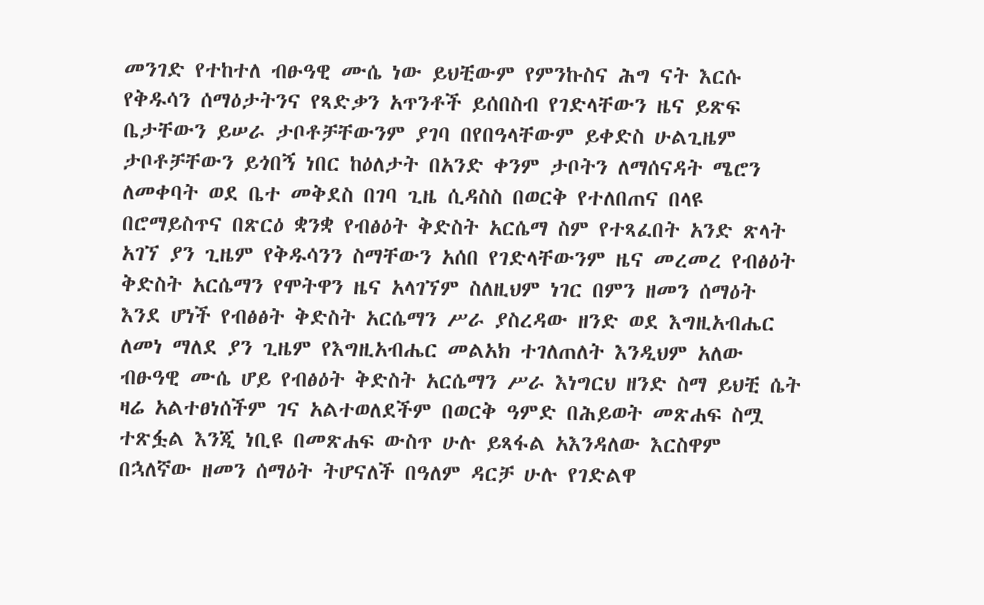መንገድ የተከተለ ብፁዓዊ ሙሴ ነው ይህቺውም የምንኩስና ሕግ ናት እርሱ የቅዱሳን ሰማዕታትንና የጻድቃን አጥንቶች ይሰበስብ የገድላቸውን ዜና ይጽፍ ቤታቸውን ይሠራ ታቦቶቻቸውንም ያገባ በየበዓላቸውም ይቀድስ ሁልጊዜም ታቦቶቻቸውን ይጎበኝ ነበር ከዕለታት በአንድ ቀንም ታቦትን ለማሰናዳት ሜሮን ለመቀባት ወደ ቤተ መቅደስ በገባ ጊዜ ሲዳስስ በወርቅ የተለበጠና በላዩ በሮማይስጥና በጽርዕ ቋንቋ የብፅዕት ቅድስት አርሴማ ስም የተጻፈበት አንድ ጽላት አገኘ ያን ጊዜም የቅዱሳንን ስማቸውን አሰበ የገድላቸውንም ዜና መረመረ የብፅዕት ቅድስት አርሴማን የሞትዋን ዜና አላገኘም ስለዚህም ነገር በምን ዘመን ሰማዕት እንደ ሆነች የብፅፅት ቅድስት አርሴማን ሥራ ያስረዳው ዘንድ ወደ እግዚአብሔር ለመነ ማለደ ያን ጊዜም የእግዚአብሔር መልአክ ተገለጠለት እንዲህም አለው ብፁዓዊ ሙሴ ሆይ የብፅዕት ቅድስት አርሴማን ሥራ እነግርህ ዘንድ ስማ ይህቺ ሴት ዛሬ አልተፀነሰችም ገና አልተወለደችም በወርቅ ዓምድ በሕይወት መጽሐፍ ስሟ ተጽፏል እንጂ ነቢዩ በመጽሐፍ ውስጥ ሁሉ ይጻፋል አእንዳለው እርስዋም በኋለኛው ዘመን ሰማዕት ትሆናለች በዓለም ዳርቻ ሁሉ የገድልዋ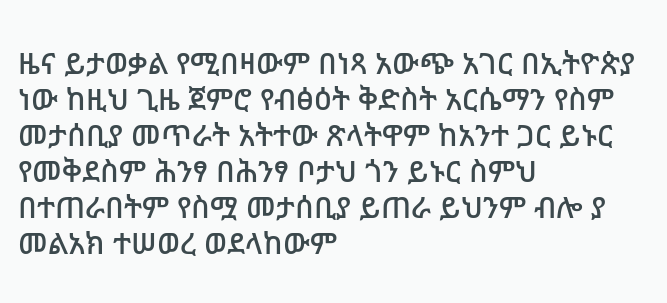ዜና ይታወቃል የሚበዛውም በነጻ አውጭ አገር በኢትዮጵያ ነው ከዚህ ጊዜ ጀምሮ የብፅዕት ቅድስት አርሴማን የስም መታሰቢያ መጥራት አትተው ጽላትዋም ከአንተ ጋር ይኑር የመቅደስም ሕንፃ በሕንፃ ቦታህ ጎን ይኑር ስምህ በተጠራበትም የስሟ መታሰቢያ ይጠራ ይህንም ብሎ ያ መልአክ ተሠወረ ወደላከውም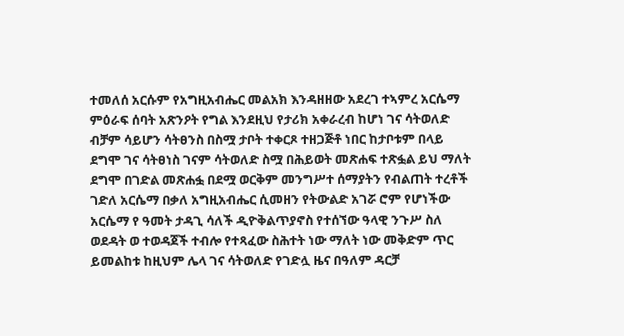ተመለሰ አርሱም የአግዚአብሔር መልአክ እንዳዘዘው አደረገ ተኣምረ አርሴማ ምዕራፍ ሰባት አጽንዖት የግል እንደዚህ የታሪክ አቀራረብ ከሆነ ገና ሳትወለድ ብቻም ሳይሆን ሳትፀንስ በስሟ ታቦት ተቀርጾ ተዘጋጅቶ ነበር ከታቦቱም በላይ ደግሞ ገና ሳትፀነስ ገናም ሳትወለድ ስሟ በሕይወት መጽሐፍ ተጽፏል ይህ ማለት ደግሞ በገድል መጽሐፏ በደሟ ወርቅም መንግሥተ ሰማያትን የብልጠት ተረቶች ገድለ አርሴማ በቃለ አግዚአብሔር ሲመዘን የትውልድ አገሯ ሮም የሆነችው አርሴማ የ ዓመት ታዳጊ ሳለች ዲዮቅልጥያኖስ የተሰኘው ዓላዊ ንጉሥ ስለ ወደዳት ወ ተወዳጀች ተብሎ የተጻፈው ስሕተት ነው ማለት ነው መቅድም ጥር ይመልከቱ ከዚህም ሌላ ገና ሳትወለድ የገድሏ ዜና በዓለም ዳርቻ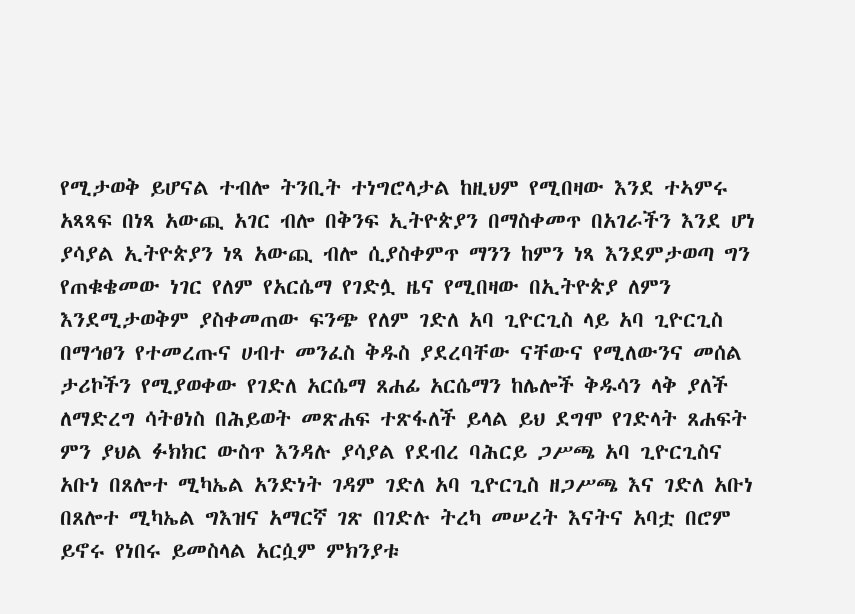የሚታወቅ ይሆናል ተብሎ ትንቢት ተነግሮላታል ከዚህም የሚበዛው እንደ ተኣምሩ አጻጻፍ በነጻ አውጪ አገር ብሎ በቅንፍ ኢትዮጵያን በማስቀመጥ በአገራችን እንደ ሆነ ያሳያል ኢትዮጵያን ነጻ አውጪ ብሎ ሲያስቀምጥ ማንን ከምን ነጻ እንደምታወጣ ግን የጠቁቄመው ነገር የለም የአርሴማ የገድሏ ዜና የሚበዛው በኢትዮጵያ ለምን እንደሚታወቅም ያስቀመጠው ፍንጭ የለም ገድለ አባ ጊዮርጊስ ላይ አባ ጊዮርጊስ በማኅፀን የተመረጡና ሀብተ መንፈስ ቅዱስ ያደረባቸው ናቸውና የሚለውንና መሰል ታሪኮችን የሚያወቀው የገድለ አርሴማ ጸሐፊ አርሴማን ከሌሎች ቅዱሳን ላቅ ያለች ለማድረግ ሳትፀነስ በሕይወት መጽሐፍ ተጽፋለች ይላል ይህ ደግሞ የገድላት ጸሐፍት ምን ያህል ፉክክር ውስጥ እንዳሉ ያሳያል የደብረ ባሕርይ ጋሥጫ አባ ጊዮርጊስና አቡነ በጸሎተ ሚካኤል አንድነት ገዳም ገድለ አባ ጊዮርጊስ ዘጋሥጫ እና ገድለ አቡነ በጸሎተ ሚካኤል ግእዝና አማርኛ ገጽ በገድሉ ትረካ መሠረት እናትና አባቷ በሮም ይኖሩ የነበሩ ይመስላል አርሷም ምክንያቱ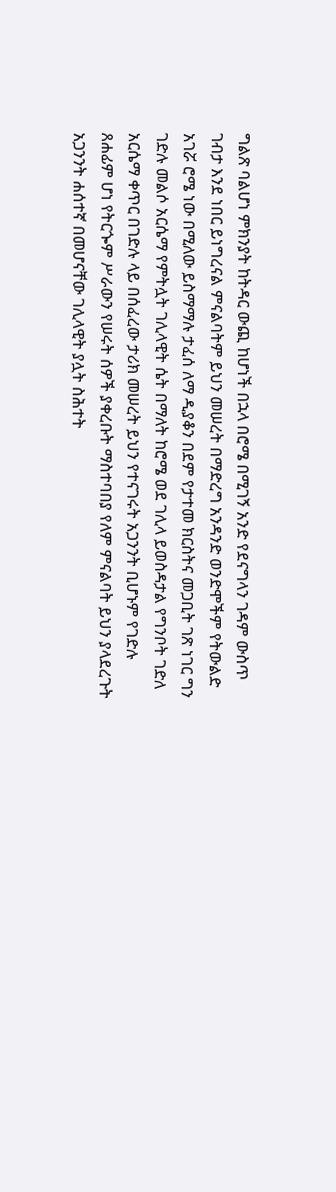ግልጽ ባልሆነ ምክንያት ከትዳር ውጪ ከሆነች በኋላ በሮሜ በሚገኝ አንድ የደናግላን ገዳም ውስጥ ገብታ እንደ ነበር ይነግረናል ምናልባትም ይህን መሠረት በማድረግ አንዳንድ ወንድሞችም የትውልድ አገሯ ሮሜ ነው በሚለው ይስማማሉ ታፈሰ ለማ ዲያቆን በደም የታተመ ክርስትና መጋቢት ገጽ ነገር ግን ገድሉ መልሶ አርሴማ የምትሏት ገሊላዊት ሴት በማለት ከሮሜ ወደ ገሊላ ይወስዳታል የግንቦት ገድለ አርሴማ ቀጥር በገድሉ ላይ በሰፈረው ታሪክ መሠረት ይህን የተናገሩት አጋንንት ቢሆኑም የገድሉ ጸሐፊም ሆነ የትርጐም ሥራውን የሠሩት ሰዎች ያቀረቡት ማስተባበያ የለም ምናልባት ይህን ያላደረጉት አጋንንት ሐሰተኛ በመሆናቸው ገሊላዊት ያሏት ስሕተት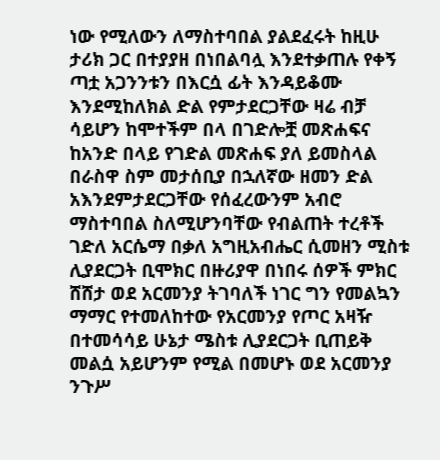ነው የሚለውን ለማስተባበል ያልደፈሩት ከዚሁ ታሪክ ጋር በተያያዘ በነበልባሏ እንደተቃጠሉ የቀኝ ጣቷ አጋንንቱን በእርሷ ፊት እንዳይቆሙ እንደሚከለክል ድል የምታደርጋቸው ዛሬ ብቻ ሳይሆን ከሞተችም በላ በገድሎቿ መጽሐፍና ከአንድ በላይ የገድል መጽሐፍ ያለ ይመስላል በራስዋ ስም መታሰቢያ በኋለኛው ዘመን ድል አእንደምታደርጋቸው የሰፈረውንም አብሮ ማስተባበል ስለሚሆንባቸው የብልጠት ተረቶች ገድለ አርሴማ በቃለ አግዚአብሔር ሲመዘን ሚስቱ ሊያደርጋት ቢሞክር በዙሪያዋ በነበሩ ሰዎች ምክር ሸሸታ ወደ አርመንያ ትገባለች ነገር ግን የመልኳን ማማር የተመለከተው የአርመንያ የጦር አዛዥ በተመሳሳይ ሁኔታ ሜስቱ ሊያደርጋት ቢጠይቅ መልሷ አይሆንም የሚል በመሆኑ ወደ አርመንያ ንጉሥ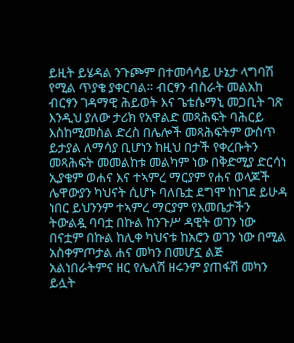ይዚት ይሄዳል ንጉጮም በተመሳሳይ ሁኔታ ላግባሽ የሚል ጥያቄ ያቀርባል። ብርፃን ብስራት መልአከ ብርፃን ገዳማዊ ሕይወት እና ጌቴሴማኒ መጋቢት ገጽ እንዲህ ያለው ታሪክ የአዋልድ መጻሕፍት ባሕርይ እስከሚመስል ድረስ በሌሎች መጻሕፍትም ውስጥ ይታያል ለማሳያ ቢሆነን ከዚህ በታች የቀረቡትን መጻሕፍት መመልከቱ መልካም ነው በቅድሚያ ድርሳነ ኢያቄም ወሐና እና ተኣምረ ማርያም የሐና ወላጆች ሌዋውያን ካህናት ሲሆኑ ባለቤቷ ደግሞ ከነገደ ይሁዳ ነበር ይህንንም ተኣምረ ማርያም የእመቤታችን ትውልዷ ባባቷ በኩል ከንጉሥ ዳዊት ወገን ነው በናቷም በኩል ከሊቀ ካህናቱ ከአሮን ወገን ነው በሚል አስቀምጦታል ሐና መካን በመሆኗ ልጅ አልነበራትምና ዘር የሌለሽ ዘሩንም ያጠፋሽ መካን ይሏት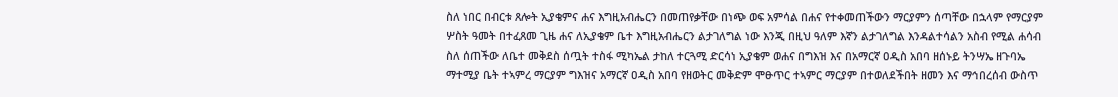ስለ ነበር በብርቱ ጸሎት ኢያቄምና ሐና እግዚአብሔርን በመጠየቃቸው በነጭ ወፍ አምሳል በሐና የተቀመጠችውን ማርያምን ሰጣቸው በኋላም የማርያም ሦስት ዓመት በተፈጸመ ጊዜ ሐና ለኢያቄም ቤተ እግዚአብሔርን ልታገለግል ነው እንጂ በዚህ ዓለም እኛን ልታገለግል እንዳልተሳልን አስብ የሚል ሐሳብ ስለ ሰጠችው ለቤተ መቅደስ ሰጧት ተስፋ ሚካኤል ታከለ ተርጓሚ ድርሳነ ኢያቄም ወሐና በግእዝ እና በአማርኛ ዐዲስ አበባ ዘሰኑይ ትንሣኤ ዘጉባኤ ማተሚያ ቤት ተኣምረ ማርያም ግእዝና አማርኛ ዐዲስ አበባ የዘወትር መቅድም ሞፁጥር ተኣምር ማርያም በተወለደችበት ዘመን እና ማኅበረሰብ ውስጥ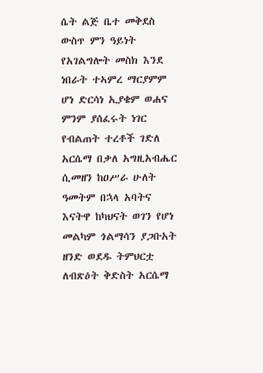ሴት ልጅ ቤተ መቅደስ ውስጥ ምን ዓይነት የአገልግሎት መስክ እንደ ነበራት ተኣምረ ማርያምም ሆነ ድርሳነ ኢያቄም ወሐና ምንም ያሰፈሩት ነገር የብልጠት ተረቶች ገድለ አርሴማ በቃለ አግዚአብሔር ሲመዘን ከዐሥራ ሁለት ዓመትም በኋላ አባትና እናትዋ ከካህናት ወገን የሆነ መልካም ጎልማሳን ያጋቡአት ዘንድ ወደዱ ትምህርቷ ለብጽዕት ቅድስት አርሴማ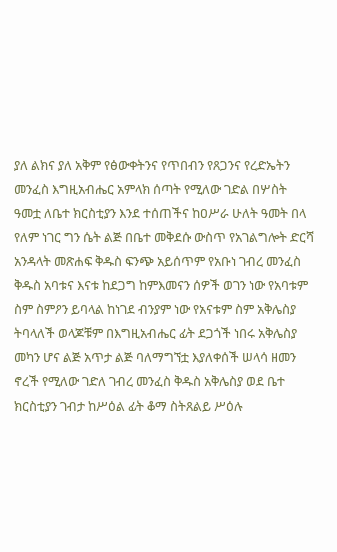ያለ ልክና ያለ አቅም የፅውቀትንና የጥበብን የጸጋንና የረድኤትን መንፈስ እግዚአብሔር አምላክ ሰጣት የሚለው ገድል በሦስት ዓመቷ ለቤተ ክርስቲያን እንደ ተሰጠችና ከዐሥራ ሁለት ዓመት በላ የለም ነገር ግን ሴት ልጅ በቤተ መቅደሱ ውስጥ የአገልግሎት ድርሻ አንዳላት መጽሐፍ ቅዱስ ፍንጭ አይሰጥም የአቡነ ገብረ መንፈስ ቅዱስ አባቱና እናቱ ከደጋግ ከምእመናን ሰዎች ወገን ነው የአባቱም ስም ስምዖን ይባላል ከነገደ ብንያም ነው የአናቱም ስም አቅሌስያ ትባላለች ወላጆቹም በእግዚአብሔር ፊት ደጋጎች ነበሩ አቅሌስያ መካን ሆና ልጅ አጥታ ልጅ ባለማግኘቷ እያለቀሰች ሠላሳ ዘመን ኖረች የሚለው ገድለ ገብረ መንፈስ ቅዱስ አቅሌስያ ወደ ቤተ ክርስቲያን ገብታ ከሥዕል ፊት ቆማ ስትጸልይ ሥዕሉ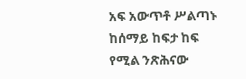አፍ አውጥቶ ሥልጣኑ ከሰማይ ከፍታ ከፍ የሚል ንጽሕናው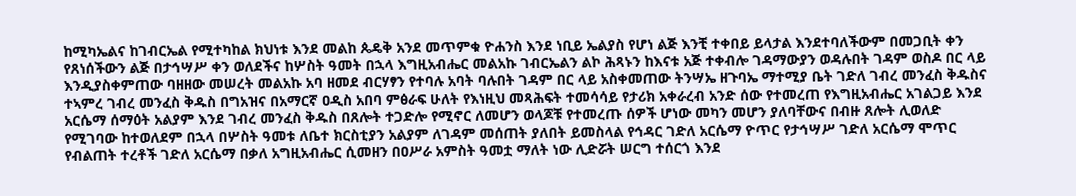ከሚካኤልና ከገብርኤል የሚተካከል ክህነቱ እንደ መልከ ጴዴቅ አንደ መጥምቁ ዮሐንስ እንደ ነቢይ ኤልያስ የሆነ ልጅ እንቺ ተቀበይ ይላታል እንደተባለችውም በመጋቢት ቀን የጸነሰችውን ልጅ በታኅሣሥ ቀን ወለደችና ከሦስት ዓመት በኋላ እግዚአብሔር መልአኩ ገብርኤልን ልኮ ሕጻኑን ከእናቱ አጅ ተቀብሎ ገዳማውያን ወዳሉበት ገዳም ወስዶ በር ላይ እንዲያስቀምጠው ባዘዘው መሠረት መልአኩ አባ ዘመደ ብርሃፃን የተባሉ አባት ባሉበት ገዳም በር ላይ አስቀመጠው ትንሣኤ ዘጉባኤ ማተሚያ ቤት ገድለ ገብረ መንፈስ ቅዱስና ተኣምረ ገብረ መንፈስ ቅዱስ በግአዝና በአማርኛ ዐዲስ አበባ ምፅራፍ ሁለት የእነዚህ መጻሕፍት ተመሳሳይ የታሪክ አቀራረብ አንድ ሰው የተመረጠ የእግዚአብሔር አገልጋይ እንደ አርሴማ ሰማዕት አልያም እንደ ገብረ መንፈስ ቅዱስ በጸሎት ተጋድሎ የሚኖር ለመሆን ወላጆቹ የተመረጡ ሰዎች ሆነው መካን መሆን ያለባቸውና በብዙ ጸሎት ሊወለድ የሚገባው ከተወለደም በኋላ በሦስት ዓመቱ ለቤተ ክርስቲያን አልያም ለገዳም መሰጠት ያለበት ይመስላል የኅዳር ገድለ አርሴማ ዮጥር የታኅሣሥ ገድለ አርሴማ ሞጥር የብልጠት ተረቶች ገድለ አርሴማ በቃለ አግዚአብሔር ሲመዘን በዐሥራ አምስት ዓመቷ ማለት ነው ሊድሯት ሠርግ ተሰርጎ እንደ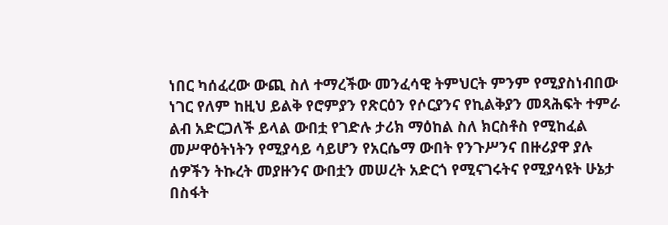ነበር ካሰፈረው ውጪ ስለ ተማረችው መንፈሳዊ ትምህርት ምንም የሚያስነብበው ነገር የለም ከዚህ ይልቅ የሮምያን የጽርዕን የሶርያንና የኪልቅያን መጻሕፍት ተምራ ልብ አድርጋለች ይላል ውበቷ የገድሉ ታሪክ ማዕከል ስለ ክርስቶስ የሚከፈል መሥዋዕትነትን የሚያሳይ ሳይሆን የአርሴማ ውበት የንጉሥንና በዙሪያዋ ያሉ ሰዎችን ትኩረት መያዙንና ውበቷን መሠረት አድርጎ የሚናገሩትና የሚያሳዩት ሁኔታ በስፋት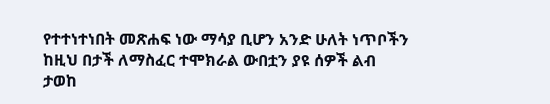የተተነተነበት መጽሐፍ ነው ማሳያ ቢሆን አንድ ሁለት ነጥቦችን ከዚህ በታች ለማስፈር ተሞክራል ውበቷን ያዩ ሰዎች ልብ ታወከ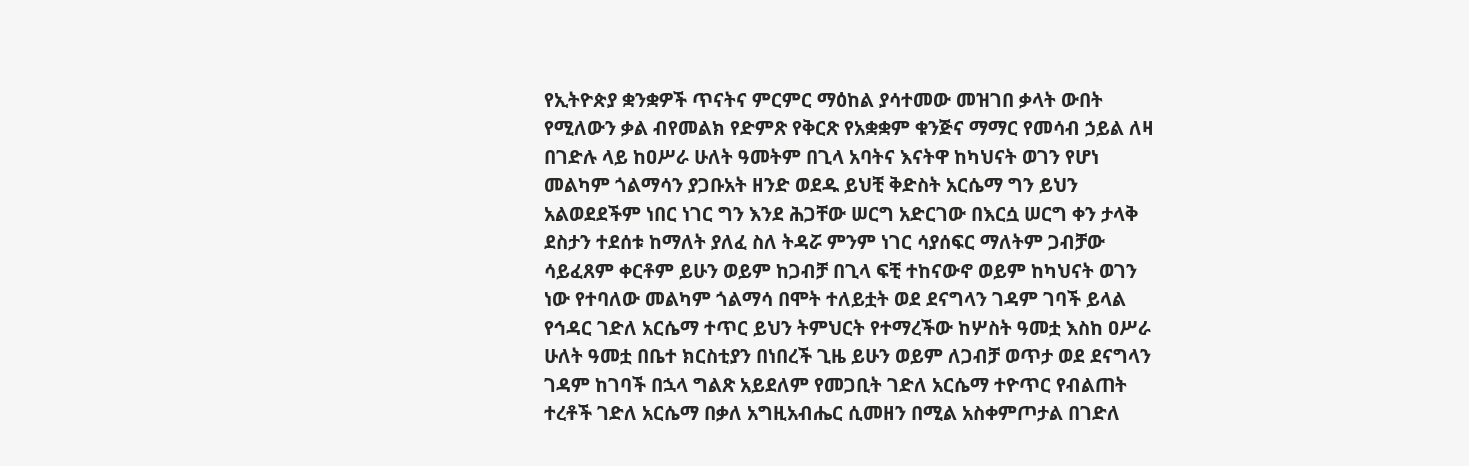የኢትዮጵያ ቋንቋዎች ጥናትና ምርምር ማዕከል ያሳተመው መዝገበ ቃላት ውበት የሚለውን ቃል ብየመልክ የድምጽ የቅርጽ የአቋቋም ቁንጅና ማማር የመሳብ ኃይል ለዛ በገድሉ ላይ ከዐሥራ ሁለት ዓመትም በጊላ አባትና እናትዋ ከካህናት ወገን የሆነ መልካም ጎልማሳን ያጋቡአት ዘንድ ወደዱ ይህቺ ቅድስት አርሴማ ግን ይህን አልወደደችም ነበር ነገር ግን እንደ ሕጋቸው ሠርግ አድርገው በእርሷ ሠርግ ቀን ታላቅ ደስታን ተደሰቱ ከማለት ያለፈ ስለ ትዳሯ ምንም ነገር ሳያሰፍር ማለትም ጋብቻው ሳይፈጸም ቀርቶም ይሁን ወይም ከጋብቻ በጊላ ፍቺ ተከናውኖ ወይም ከካህናት ወገን ነው የተባለው መልካም ጎልማሳ በሞት ተለይቷት ወደ ደናግላን ገዳም ገባች ይላል የኅዳር ገድለ አርሴማ ተጥር ይህን ትምህርት የተማረችው ከሦስት ዓመቷ እስከ ዐሥራ ሁለት ዓመቷ በቤተ ክርስቲያን በነበረች ጊዜ ይሁን ወይም ለጋብቻ ወጥታ ወደ ደናግላን ገዳም ከገባች በኋላ ግልጽ አይደለም የመጋቢት ገድለ አርሴማ ተዮጥር የብልጠት ተረቶች ገድለ አርሴማ በቃለ አግዚአብሔር ሲመዘን በሚል አስቀምጦታል በገድለ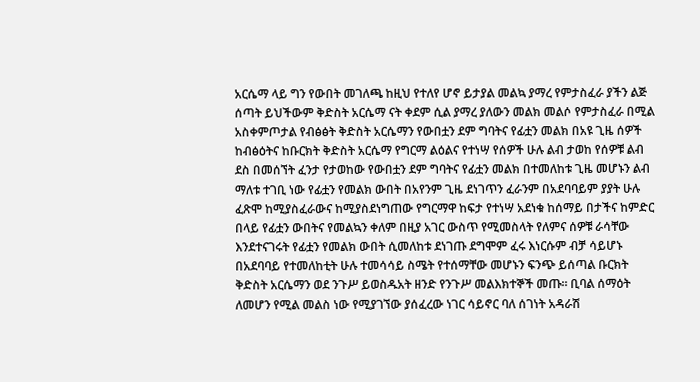አርሴማ ላይ ግን የውበት መገለጫ ከዚህ የተለየ ሆኖ ይታያል መልኳ ያማረ የምታስፈራ ያችን ልጅ ሰጣት ይህችውም ቅድስት አርሴማ ናት ቀደም ሲል ያማረ ያለውን መልክ መልሶ የምታስፈራ በሚል አስቀምጦታል የብፅፅት ቅድስት አርሴማን የውበቷን ደም ግባትና የፊቷን መልክ በአዩ ጊዜ ሰዎች ከብፅዕትና ከቡርክት ቅድስት አርሴማ የግርማ ልዕልና የተነሣ የሰዎች ሁሉ ልብ ታወከ የሰዎቹ ልብ ደስ በመሰኘት ፈንታ የታወከው የውበቷን ደም ግባትና የፊቷን መልክ በተመለከቱ ጊዜ መሆኑን ልብ ማለቱ ተገቢ ነው የፊቷን የመልክ ውበት በአየንም ጊዜ ደነገጥን ፈራንም በአደባባይም ያያት ሁሉ ፈጽሞ ከሚያስፈራውና ከሚያስደነግጠው የግርማዋ ከፍታ የተነሣ አደነቁ ከሰማይ በታችና ከምድር በላይ የፊቷን ውበትና የመልኳን ቀለም በዚያ አገር ውስጥ የሚመስላት የለምና ሰዎቹ ራሳቸው እንደተናገሩት የፊቷን የመልክ ውበት ሲመለከቱ ደነገጡ ደግሞም ፈሩ እነርሱም ብቻ ሳይሆኑ በአደባባይ የተመለከቲት ሁሉ ተመሳሳይ ስሜት የተሰማቸው መሆኑን ፍንጭ ይሰጣል ቡርክት ቅድስት አርሴማን ወደ ንጉሥ ይወስዱአት ዘንድ የንጉሥ መልእክተኞች መጡ። ቢባል ሰማዕት ለመሆን የሚል መልስ ነው የሚያገኘው ያሰፈረው ነገር ሳይኖር ባለ ሰገነት አዳራሽ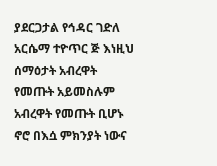ያደርጋታል የኅዳር ገድለ አርሴማ ተዮጥር ጅ እነዚህ ሰማዕታት አብረዋት የመጡት አይመስሉም አብረዋት የመጡት ቢሆኑ ኖሮ በእሷ ምክንያት ነውና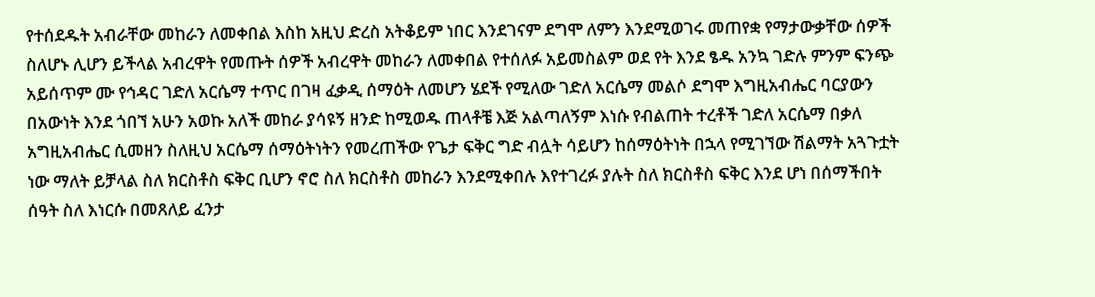የተሰደዱት አብራቸው መከራን ለመቀበል እስከ አዚህ ድረስ አትቆይም ነበር እንደገናም ደግሞ ለምን እንደሚወገሩ መጠየቋ የማታውቃቸው ሰዎች ስለሆኑ ሊሆን ይችላል አብረዋት የመጡት ሰዎች አብረዋት መከራን ለመቀበል የተሰለፉ አይመስልም ወደ የት እንደ ፄዱ አንኳ ገድሉ ምንም ፍንጭ አይሰጥም ሙ የኅዳር ገድለ አርሴማ ተጥር በገዛ ፈቃዲ ሰማዕት ለመሆን ሄደች የሚለው ገድለ አርሴማ መልሶ ደግሞ እግዚአብሔር ባርያውን በአውነት እንደ ጎበኘ አሁን አወኩ አለች መከራ ያሳዩኝ ዘንድ ከሚወዱ ጠላቶቼ እጅ አልጣለኝም እነሱ የብልጠት ተረቶች ገድለ አርሴማ በቃለ አግዚአብሔር ሲመዘን ስለዚህ አርሴማ ሰማዕትነትን የመረጠችው የጌታ ፍቅር ግድ ብሏት ሳይሆን ከሰማዕትነት በኋላ የሚገኘው ሽልማት አጓጉቷት ነው ማለት ይቻላል ስለ ክርስቶስ ፍቅር ቢሆን ኖሮ ስለ ክርስቶስ መከራን እንደሚቀበሉ እየተገረፉ ያሉት ስለ ክርስቶስ ፍቅር እንደ ሆነ በሰማችበት ሰዓት ስለ እነርሱ በመጸለይ ፈንታ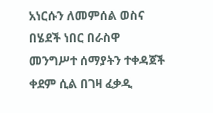አነርሱን ለመምሰል ወስና በሄደች ነበር በራስዋ መንግሥተ ሰማያትን ተቀዳጀች ቀደም ሲል በገዛ ፈቃዲ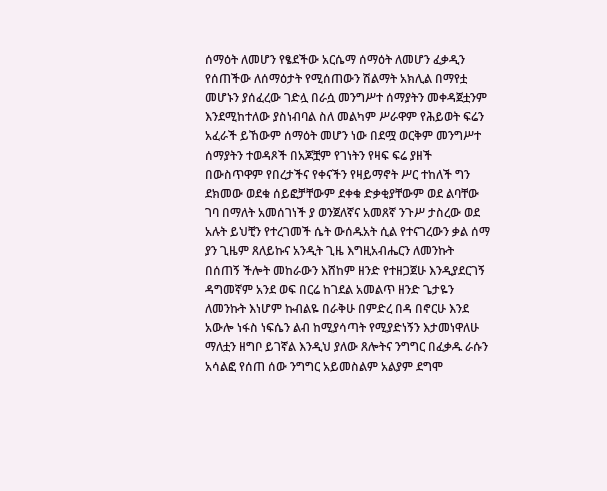ሰማዕት ለመሆን የፄደችው አርሴማ ሰማዕት ለመሆን ፈቃዲን የሰጠችው ለሰማዕታት የሚሰጠውን ሽልማት አክሊል በማየቷ መሆኑን ያሰፈረው ገድሏ በራሷ መንግሥተ ሰማያትን መቀዳጀቷንም እንደሚከተለው ያስነብባል ስለ መልካም ሥራዋም የሕይወት ፍሬን አፈራች ይኸውም ሰማዕት መሆን ነው በደሟ ወርቅም መንግሥተ ሰማያትን ተወዳጾች በአጆቿም የገነትን የዛፍ ፍሬ ያዘች በውስጥዋም የበረታችና የቀናችን የዛይማኖት ሥር ተከለች ግን ደክመው ወደቁ ሰይፎቻቸውም ደቀቁ ድቃቂያቸውም ወደ ልባቸው ገባ በማለት አመሰገነች ያ ወንጀለኛና አመጸኛ ንጉሥ ታስረው ወደ አሉት ይህቺን የተረገመች ሴት ውሰዱአት ሲል የተናገረውን ቃል ሰማ ያን ጊዜም ጸለይኩና አንዲት ጊዜ እግዚአብሔርን ለመንኩት በሰጠኝ ችሎት መከራውን እሸከም ዘንድ የተዘጋጀሁ እንዲያደርገኝ ዳግመኛም አንደ ወፍ በርሬ ከገደል አመልጥ ዘንድ ጌታዬን ለመንኩት እነሆም ኩብልዬ በራቅሁ በምድረ በዳ በኖርሁ እንደ አውሎ ነፋስ ነፍሴን ልብ ከሚያሳጣት የሚያድነኝን እታመነዋለሁ ማለቷን ዘግቦ ይገኛል እንዲህ ያለው ጸሎትና ንግግር በፈቃዱ ራሱን አሳልፎ የሰጠ ሰው ንግግር አይመስልም አልያም ደግሞ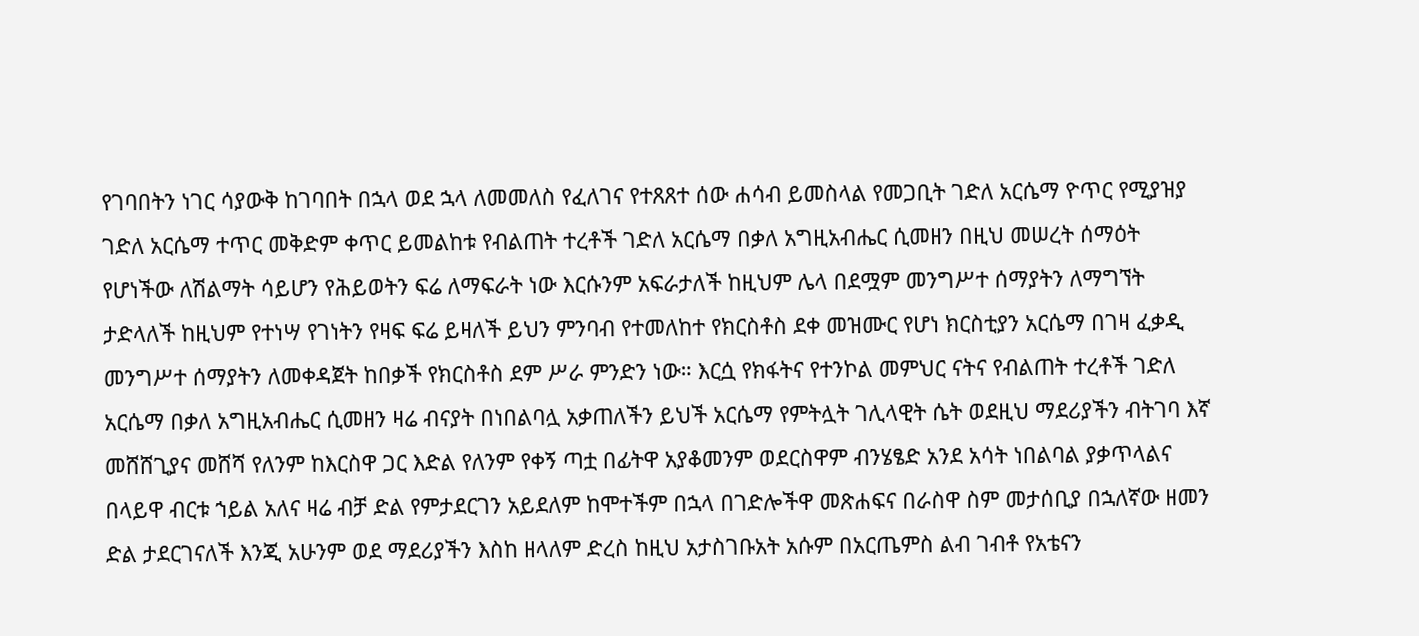የገባበትን ነገር ሳያውቅ ከገባበት በኋላ ወደ ኋላ ለመመለስ የፈለገና የተጸጸተ ሰው ሐሳብ ይመስላል የመጋቢት ገድለ አርሴማ ዮጥር የሚያዝያ ገድለ አርሴማ ተጥር መቅድም ቀጥር ይመልከቱ የብልጠት ተረቶች ገድለ አርሴማ በቃለ አግዚአብሔር ሲመዘን በዚህ መሠረት ሰማዕት የሆነችው ለሽልማት ሳይሆን የሕይወትን ፍሬ ለማፍራት ነው እርሱንም አፍራታለች ከዚህም ሌላ በደሟም መንግሥተ ሰማያትን ለማግኘት ታድላለች ከዚህም የተነሣ የገነትን የዛፍ ፍሬ ይዛለች ይህን ምንባብ የተመለከተ የክርስቶስ ደቀ መዝሙር የሆነ ክርስቲያን አርሴማ በገዛ ፈቃዲ መንግሥተ ሰማያትን ለመቀዳጀት ከበቃች የክርስቶስ ደም ሥራ ምንድን ነው። እርሷ የክፋትና የተንኮል መምህር ናትና የብልጠት ተረቶች ገድለ አርሴማ በቃለ አግዚአብሔር ሲመዘን ዛሬ ብናያት በነበልባሏ አቃጠለችን ይህች አርሴማ የምትሏት ገሊላዊት ሴት ወደዚህ ማደሪያችን ብትገባ እኛ መሸሸጊያና መሸሻ የለንም ከእርስዋ ጋር እድል የለንም የቀኝ ጣቷ በፊትዋ አያቆመንም ወደርስዋም ብንሄፄድ አንደ አሳት ነበልባል ያቃጥላልና በላይዋ ብርቱ ኀይል አለና ዛሬ ብቻ ድል የምታደርገን አይደለም ከሞተችም በኋላ በገድሎችዋ መጽሐፍና በራስዋ ስም መታሰቢያ በኋለኛው ዘመን ድል ታደርገናለች እንጂ አሁንም ወደ ማደሪያችን እስከ ዘላለም ድረስ ከዚህ አታስገቡአት አሱም በአርጤምስ ልብ ገብቶ የአቴናን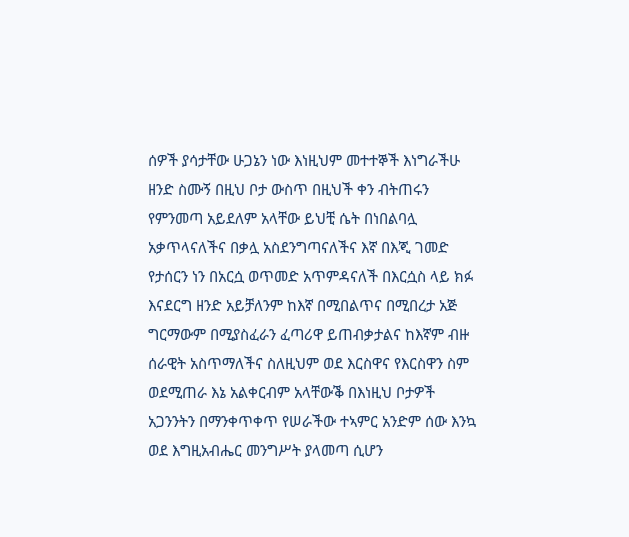ሰዎች ያሳታቸው ሁጋኔን ነው እነዚህም መተተኞች እነግራችሁ ዘንድ ስሙኝ በዚህ ቦታ ውስጥ በዚህች ቀን ብትጠሩን የምንመጣ አይደለም አላቸው ይህቺ ሴት በነበልባሏ አቃጥላናለችና በቃሏ አስደንግጣናለችና እኛ በእጂ ገመድ የታሰርን ነን በአርሷ ወጥመድ አጥምዳናለች በእርሷስ ላይ ክፉ እናደርግ ዘንድ አይቻለንም ከእኛ በሚበልጥና በሚበረታ አጅ ግርማውም በሚያስፈራን ፈጣሪዋ ይጠብቃታልና ከእኛም ብዙ ሰራዊት አስጥማለችና ስለዚህም ወደ እርስዋና የእርስዋን ስም ወደሚጠራ እኔ አልቀርብም አላቸውቕ በእነዚህ ቦታዎች አጋንንትን በማንቀጥቀጥ የሠራችው ተኣምር አንድም ሰው እንኳ ወደ እግዚአብሔር መንግሥት ያላመጣ ሲሆን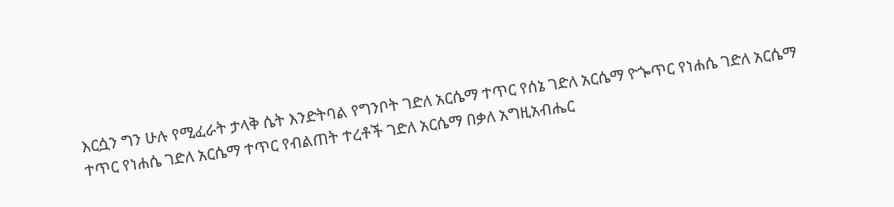እርሷን ግን ሁሉ የሚፈራት ታላቅ ሴት እንድትባል የግንቦት ገድለ አርሴማ ተጥር የሰኔ ገድለ አርሴማ ዮጐጥር የነሐሴ ገድለ አርሴማ ተጥር የነሐሴ ገድለ አርሴማ ተጥር የብልጠት ተረቶች ገድለ አርሴማ በቃለ አግዚአብሔር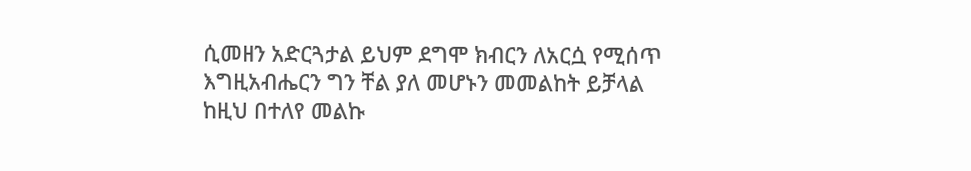ሲመዘን አድርጓታል ይህም ደግሞ ክብርን ለአርሷ የሚሰጥ እግዚአብሔርን ግን ቸል ያለ መሆኑን መመልከት ይቻላል ከዚህ በተለየ መልኩ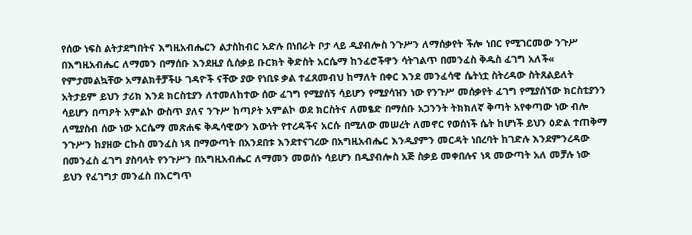የሰው ነፍስ ልትታደግበትና እግዚአብሔርን ልታስከብር አድሉ በነበራት ቦታ ላይ ዲያብሎስ ንጉሥን ለማሰቃየት ችሎ ነበር የሚገርመው ንጉሥ በእግዚአብሔር ለማመን በማሰቡ እንደዚያ ሲሰቃይ ቡርክት ቅድስት አርሴማ ከንፈሮችዋን ሳትገልጥ በመንፈስ ቅዱስ ፈገግ አለች« የምታመልኳቸው አማልክቶቻችሁ ገዳዮች ናቸው ያው የነቢዩ ቃል ተፈጸመብህ ከማለት በቀር እንደ መንፈሳዊ ሴትነቷ ስትረዳው ስትጸልይለት አትታይም ይህን ታሪክ እንደ ክርስቲያን ለተመለከተው ሰው ፈገግ የሚያሰኝ ሳይሆን የሚያሳዝን ነው የንጉሥ መሰቃየት ፈገግ የሚያሰኘው ክርስቲያንን ሳይሆን በጣዖት አምልኮ ውስጥ ያለና ንጉሥ ከጣዖት አምልኮ ወደ ክርስትና ለመፄድ በማሰቡ አጋንንት ትክክለኛ ቅጣት አየቀጣው ነው ብሎ ለሚያስብ ሰው ነው አርሴማ መጽሐፍ ቅዱሳዊውን እውነት የተረዳችና አርሱ በሚለው መሠረት ለመኖር የወሰነች ሴት ከሆነች ይህን ዕድል ተጠቅማ ንጉሥን ከያዘው ርኩስ መንፈስ ነጻ በማውጣት በአንደበቱ እንደተናገረው በአግዚአብሔር እንዲያምን መርዳት ነበረባት ከገድሉ እንደምንረዳው በመንፈስ ፈገግ ያስባላት የንጉሥን በአግዚአብሔር ለማመን መወሰኑ ሳይሆን በዲያብሎስ አጅ ስቃይ መቀበሉና ነጻ መውጣት አለ መቻሉ ነው ይህን የፈገግታ መንፈስ በእርግጥ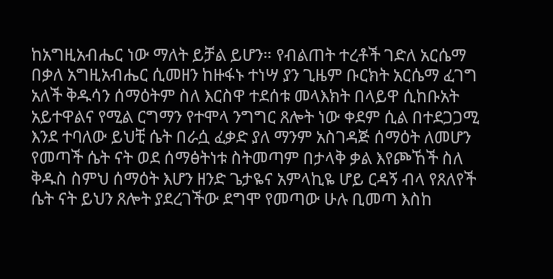ከአግዚአብሔር ነው ማለት ይቻል ይሆን። የብልጠት ተረቶች ገድለ አርሴማ በቃለ አግዚአብሔር ሲመዘን ከዙፋኑ ተነሣ ያን ጊዜም ቡርክት አርሴማ ፈገግ አለች ቅዱሳን ሰማዕትም ስለ እርስዋ ተደሰቱ መላእክት በላይዋ ሲከቡአት አይተዋልና የሚል ርግማን የተሞላ ንግግር ጸሎት ነው ቀደም ሲል በተደጋጋሚ እንደ ተባለው ይህቺ ሴት በራሷ ፈቃድ ያለ ማንም አስገዳጅ ሰማዕት ለመሆን የመጣች ሴት ናት ወደ ሰማፅትነቱ ስትመጣም በታላቅ ቃል እየጮኸች ስለ ቅዱስ ስምህ ሰማዕት እሆን ዘንድ ጌታዬና አምላኪዬ ሆይ ርዳኝ ብላ የጸለየች ሴት ናት ይህን ጸሎት ያደረገችው ደግሞ የመጣው ሁሉ ቢመጣ እስከ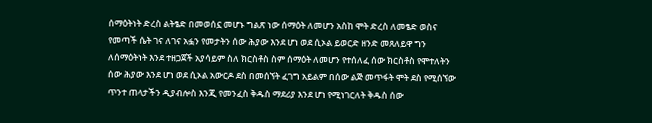ሰማዕትነት ድረስ ልትፄድ በመወሰኗ መሆኑ ግልጽ ነው ሰማዕት ለመሆን አስከ ሞት ድረስ ለመፄድ ወስና የመጣች ሴት ገና ለገና አፏን የመታትን ሰው ሕያው እንደ ሆነ ወደ ሲኦል ይወርድ ዘንድ መጸለይዋ ግን ለሰማዕትነት እንደ ተዘጋጀች አያሳይም ስለ ክርስቶስ ስም ሰማዕት ለመሆን የተሰለፈ ሰው ክርስቶስ የሞተለትን ሰው ሕያው እንደ ሆነ ወደ ሲኦል አውርዶ ደስ በመሰኘት ፈገግ አይልም በሰው ልጅ መጥፋት ሞት ደስ የሚሰኘው ጥንተ ጠላታችን ዲያብሎስ እንጂ የመንፈስ ቅዱስ ማደሪያ እንደ ሆነ የሚነገርለት ቅዱስ ሰው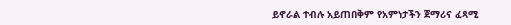ይኖራል ተብሉ አይጠበቅም የአምነታችን ጀማሪና ፈጻሚ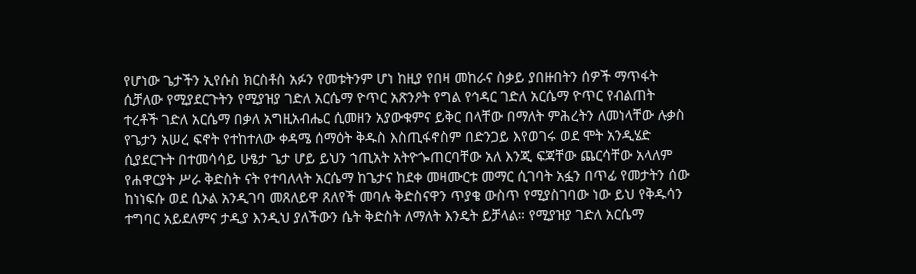የሆነው ጌታችን ኢየሱስ ክርስቶስ አፉን የመቱትንም ሆነ ከዚያ የበዛ መከራና ስቃይ ያበዙበትን ሰዎች ማጥፋት ሲቻለው የሚያደርጉትን የሚያዝያ ገድለ አርሴማ ዮጥር አጽንዖት የግል የኅዳር ገድለ አርሴማ ዮጥር የብልጠት ተረቶች ገድለ አርሴማ በቃለ አግዚአብሔር ሲመዘን አያውቁምና ይቅር በላቸው በማለት ምሕረትን ለመነላቸው ሉቃስ የጌታን አሠረ ፍኖት የተከተለው ቀዳሜ ሰማዕት ቅዱስ እስጢፋኖስም በድንጋይ እየወገሩ ወደ ሞት አንዲሄድ ሲያደርጉት በተመሳሳይ ሁፄታ ጌታ ሆይ ይህን ኀጢአት አትዮጐጠርባቸው አለ እንጂ ፍጃቸው ጨርሳቸው አላለም የሐዋርያት ሥራ ቅድስት ናት የተባለላት አርሴማ ከጌታና ከደቀ መዛሙርቱ መማር ሲገባት አፏን በጥፊ የመታትን ሰው ከነነፍሱ ወደ ሲኦል አንዲገባ መጸለይዋ ጸለየች መባሉ ቅድስናዋን ጥያቄ ውስጥ የሚያስገባው ነው ይህ የቅዱሳን ተግባር አይደለምና ታዲያ እንዲህ ያለችውን ሴት ቅድስት ለማለት እንዴት ይቻላል። የሚያዝያ ገድለ አርሴማ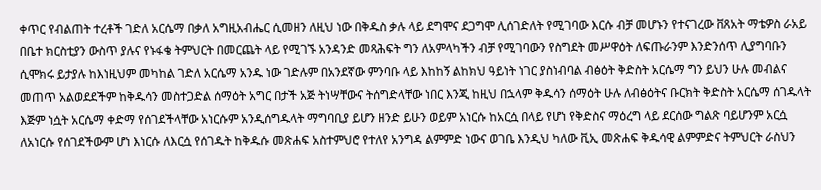ቀጥር የብልጠት ተረቶች ገድለ አርሴማ በቃለ አግዚአብሔር ሲመዘን ለዚህ ነው በቅዱስ ቃሉ ላይ ደግሞና ደጋግሞ ሊሰገድለት የሚገባው እርሱ ብቻ መሆኑን የተናገረው ቨጸአት ማቴዎስ ራአይ በቤተ ክርስቲያን ውስጥ ያሉና የኑፋቄ ትምህርት በመርጨት ላይ የሚገኙ አንዳንድ መጻሕፍት ግን ለአምላካችን ብቻ የሚገባውን የስግደት መሥዋዕት ለፍጡራንም እንድንሰጥ ሊያግባቡን ሲሞክሩ ይታያሉ ከእነዚህም መካከል ገድለ አርሴማ አንዱ ነው ገድሉም በአንደኛው ምንባቡ ላይ እከከኝ ልከክህ ዓይነት ነገር ያስነብባል ብፅዕት ቅድስት አርሴማ ግን ይህን ሁሉ መብልና መጠጥ አልወደደችም ከቅዱሳን መስተጋድል ሰማዕት አግር በታች አጅ ትነሣቸውና ትሰግድላቸው ነበር እንጂ ከዚህ በኋላም ቅዱሳን ሰማዕት ሁሉ ለብፅዕትና ቡርክት ቅድስት አርሴማ ሰገዱላት እጅም ነሷት አርሴማ ቀድማ የሰገደችላቸው አነርሱም አንዲሰግዱላት ማግባቢያ ይሆን ዘንድ ይሁን ወይም አነርሱ ከአርሷ በላይ የሆነ የቅድስና ማዕረግ ላይ ደርሰው ግልጽ ባይሆንም አርሷ ለአነርሱ የሰገደችውም ሆነ እነርሱ ለእርሷ የሰገዱት ከቅዱሱ መጽሐፍ አስተምህሮ የተለየ አንግዳ ልምምድ ነውና ወገቤ እንዲህ ካለው ቪኢ መጽሐፍ ቅዱሳዊ ልምምድና ትምህርት ራስህን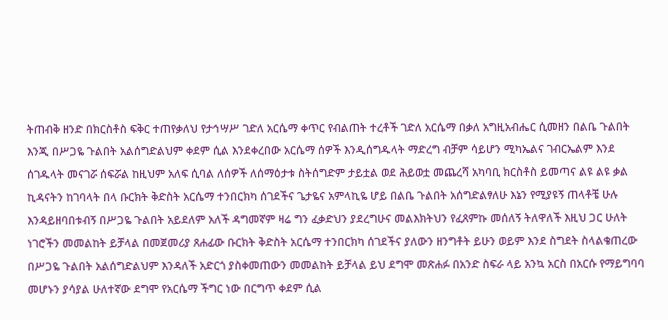ትጠብቅ ዘንድ በክርስቶስ ፍቅር ተጠየቃለህ የታኅሣሥ ገድለ አርሴማ ቀጥር የብልጠት ተረቶች ገድለ አርሴማ በቃለ አግዚአብሔር ሲመዘን በልቤ ጉልበት እንጂ በሥጋዬ ጉልበት አልሰግድልህም ቀደም ሲል እንደቀረበው አርሴማ ሰዎች እንዲሰግዱላት ማድረግ ብቻም ሳይሆን ሚካኤልና ገብርኤልም እንደ ሰገዱላት መናገሯ ሰፍሯል ከዚህም አለፍ ሲባል ለሰዎች ለሰማዕታቱ ስትሰግድም ታይቷል ወደ ሕይወቷ መጨረሻ አካባቢ ክርስቶስ ይመጣና ልዩ ልዩ ቃል ኪዳናትን ከገባላት በላ ቡርክት ቅድስት አርሴማ ተንበርክካ ሰገደችና ጌታዬና አምላኪዬ ሆይ በልቤ ጉልበት አሰግድልፃለሁ እኔን የሚያዩኝ ጠላቶቼ ሁሉ እንዳይዘባበቱብኝ በሥጋዬ ጉልበት አይደለም አለች ዳግመኛም ዛሬ ግን ፈቃድህን ያደረግሁና መልእክትህን የፈጸምኩ መሰለኝ ትለዋለች እዚህ ጋር ሁለት ነገሮችን መመልከት ይቻላል በመጀመሪያ ጸሐፊው ቡርክት ቅድስት አርሴማ ተንበርክካ ሰገደችና ያለውን ዘንግቶት ይሁን ወይም እንደ ስግደት ስላልቄጠረው በሥጋዬ ጉልበት አልሰግድልህም እንዳለች አድርጎ ያስቀመጠውን መመልከት ይቻላል ይህ ደግሞ መጽሐፉ በአንድ ስፍራ ላይ አንኳ አርስ በአርሱ የማይግባባ መሆኑን ያሳያል ሁለተኛው ደግሞ የአርሴማ ችግር ነው በርግጥ ቀደም ሲል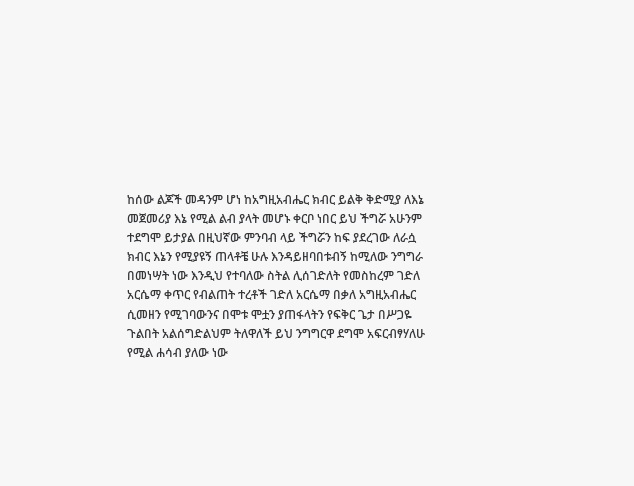ከሰው ልጆች መዳንም ሆነ ከአግዚአብሔር ክብር ይልቅ ቅድሚያ ለእኔ መጀመሪያ እኔ የሚል ልብ ያላት መሆኑ ቀርቦ ነበር ይህ ችግሯ አሁንም ተደግሞ ይታያል በዚህኛው ምንባብ ላይ ችግሯን ከፍ ያደረገው ለራሷ ክብር እኔን የሚያዩኝ ጠላቶቼ ሁሉ እንዳይዘባበቱብኝ ከሚለው ንግግራ በመነሣት ነው እንዲህ የተባለው ስትል ሊሰገድለት የመስከረም ገድለ አርሴማ ቀጥር የብልጠት ተረቶች ገድለ አርሴማ በቃለ አግዚአብሔር ሲመዘን የሚገባውንና በሞቱ ሞቷን ያጠፋላትን የፍቅር ጌታ በሥጋዬ ጉልበት አልሰግድልህም ትለዋለች ይህ ንግግርዋ ደግሞ አፍርብፃሃለሁ የሚል ሐሳብ ያለው ነው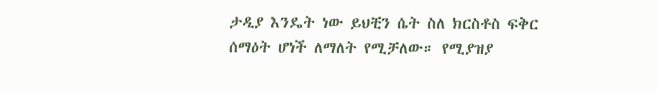ታዲያ እንዴት ነው ይህቺን ሴት ስለ ክርስቶስ ፍቅር ሰማዕት ሆነች ለማለት የሚቻለው። የሚያዝያ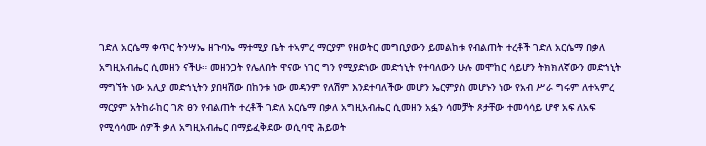ገድለ አርሴማ ቀጥር ትንሣኤ ዘጉባኤ ማተሚያ ቤት ተኣምረ ማርያም የዘወትር መግቢያውን ይመልከቱ የብልጠት ተረቶች ገድለ አርሴማ በቃለ አግዚአብሔር ሲመዘን ናችሁ። መዘንጋት የሌለበት ዋናው ነገር ግን የሚያድነው መድኀኒት የተባለውን ሁሉ መሞከር ሳይሆን ትክክለኛውን መድኀኒት ማግኘት ነው አሊያ መድኀኒትን ያበዛሽው በከንቱ ነው መዳንም የለሽም እንደተባለችው መሆን ኤርምያስ መሆኑን ነው የአብ ሥራ ግሩም ለተኣምረ ማርያም አትከራከር ገጽ ፀን የብልጠት ተረቶች ገድለ አርሴማ በቃለ አግዚአብሔር ሲመዘን አፏን ሳመቻት ጾታቸው ተመሳሳይ ሆኖ አፍ ለአፍ የሚሳሳሙ ሰዎች ቃለ አግዚአብሔር በማይፈቅደው ወሲባዊ ሕይወት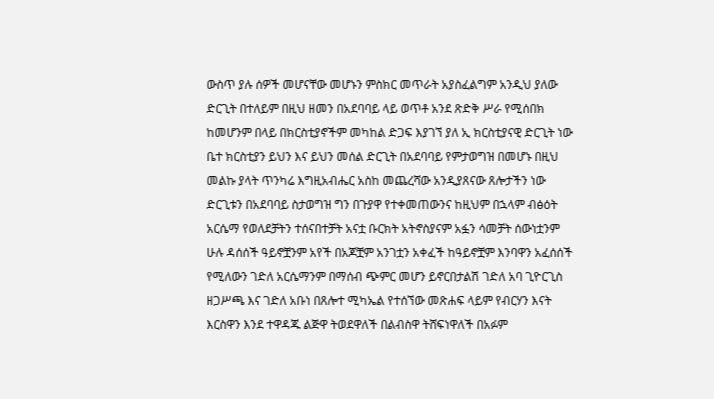ውስጥ ያሉ ሰዎች መሆናቸው መሆኑን ምስክር መጥራት አያስፈልግም አንዲህ ያለው ድርጊት በተለይም በዚህ ዘመን በአደባባይ ላይ ወጥቶ አንደ ጽድቅ ሥራ የሚሰበክ ከመሆንም በላይ በክርስቲያኖችም መካከል ድጋፍ እያገኘ ያለ ኢ ክርስቲያናዊ ድርጊት ነው ቤተ ክርስቲያን ይህን እና ይህን መሰል ድርጊት በአደባባይ የምታወግዝ በመሆኑ በዚህ መልኩ ያላት ጥንካሬ እግዚአብሔር አስከ መጨረሻው አንዲያጸናው ጸሎታችን ነው ድርጊቱን በአደባባይ ስታወግዝ ግን በጉያዋ የተቀመጠውንና ከዚህም በኋላም ብፅዕት አርሴማ የወለደቻትን ተሰናበተቻት አናቷ ቡርክት አትኖስያናም አፏን ሳመቻት ሰውነቷንም ሁሉ ዳሰሰች ዓይኖቿንም አየች በአጆቿም አንገቷን አቀፈች ከዓይኖቿም እንባዋን አፈሰሰች የሚለውን ገድለ አርሴማንም በማሰብ ጭምር መሆን ይኖርበታልሽ ገድለ አባ ጊዮርጊስ ዘጋሥጫ እና ገድለ አቡነ በጸሎተ ሚካኤል የተሰኘው መጽሐፍ ላይም የብርሃን እናት እርስዋን እንደ ተዋዳጁ ልጅዋ ትወደዋለች በልብስዋ ትሸፍነዋለች በአፉም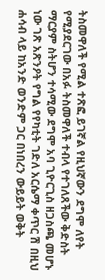ትስመዋለች የሚል ተጽፎ ይገኛል የዚህኛውን ደግሞ ለየት የሚያደርገው በአፉ ትስመዋለች ተብላ የተገለጸችው ቅድስት ማርያም ስትሆን ተሳሚው ደግሞ አባ ጊዮርጊስ ዘጋስጫ መሆኑ ነው ገጽ አጽንዖት የግል የየካቲት ገድለ አርሴማ ቀጥር ሽ በዚህ ሐሳብ ላይ ከአንድ ወንድም ጋር በነበረን ውይይት ወቅት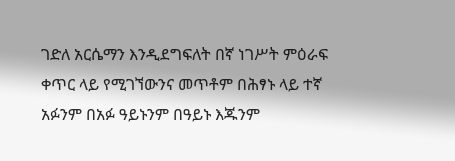ገድለ አርሴማን እንዲደግፍለት በኛ ነገሥት ምዕራፍ ቀጥር ላይ የሚገኘውንና መጥቶም በሕፃኑ ላይ ተኛ አፉንም በአፉ ዓይኑንም በዓይኑ እጁንም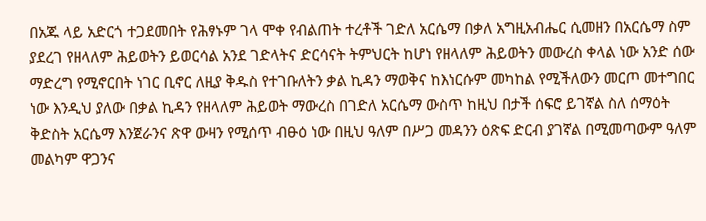በአጁ ላይ አድርጎ ተጋደመበት የሕፃኑም ገላ ሞቀ የብልጠት ተረቶች ገድለ አርሴማ በቃለ አግዚአብሔር ሲመዘን በአርሴማ ስም ያደረገ የዘላለም ሕይወትን ይወርሳል አንደ ገድላትና ድርሳናት ትምህርት ከሆነ የዘላለም ሕይወትን መውረስ ቀላል ነው አንድ ሰው ማድረግ የሚኖርበት ነገር ቢኖር ለዚያ ቅዱስ የተገቡለትን ቃል ኪዳን ማወቅና ከእነርሱም መካከል የሚችለውን መርጦ መተግበር ነው እንዲህ ያለው በቃል ኪዳን የዘላለም ሕይወት ማውረስ በገድለ አርሴማ ውስጥ ከዚህ በታች ሰፍሮ ይገኛል ስለ ሰማዕት ቅድስት አርሴማ እንጀራንና ጽዋ ውዛን የሚሰጥ ብፁዕ ነው በዚህ ዓለም በሥጋ መዳንን ዕጽፍ ድርብ ያገኛል በሚመጣውም ዓለም መልካም ዋጋንና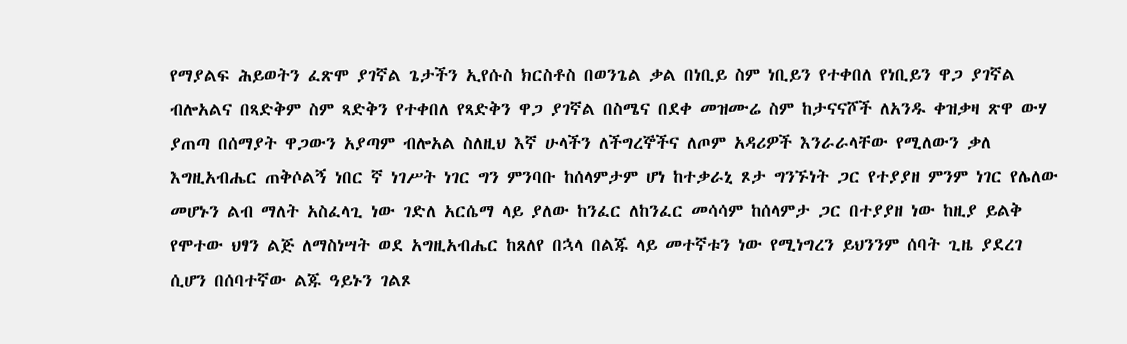የማያልፍ ሕይወትን ፈጽሞ ያገኛል ጌታችን ኢየሱስ ክርስቶስ በወንጌል ቃል በነቢይ ስም ነቢይን የተቀበለ የነቢይን ዋጋ ያገኛል ብሎአልና በጻድቅም ስም ጻድቅን የተቀበለ የጻድቅን ዋጋ ያገኛል በስሜና በደቀ መዝሙሬ ስም ከታናናሾች ለአንዱ ቀዝቃዛ ጽዋ ውሃ ያጠጣ በሰማያት ዋጋውን አያጣም ብሎአል ስለዚህ እኛ ሁላችን ለችግረኞችና ለጦም አዳሪዎች እንራራላቸው የሚለውን ቃለ እግዚአብሔር ጠቅሶልኝ ነበር ኛ ነገሥት ነገር ግን ምንባቡ ከሰላምታም ሆነ ከተቃራኒ ጾታ ግንኙነት ጋር የተያያዘ ምንም ነገር የሌለው መሆኑን ልብ ማለት አስፈላጊ ነው ገድለ አርሴማ ላይ ያለው ከንፈር ለከንፈር መሳሳም ከሰላምታ ጋር በተያያዘ ነው ከዚያ ይልቅ የሞተው ህፃን ልጅ ለማስነሣት ወደ አግዚአብሔር ከጸለየ በኋላ በልጁ ላይ መተኛቱን ነው የሚነግረን ይህንንም ሰባት ጊዜ ያደረገ ሲሆን በሰባተኛው ልጁ ዓይኑን ገልጾ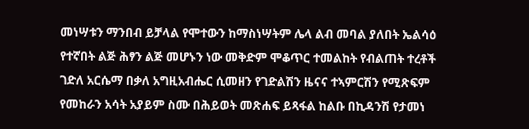መነሣቱን ማንበብ ይቻላል የሞተውን ከማስነሣትም ሌላ ልብ መባል ያለበት ኤልሳዕ የተኛበት ልጅ ሕፃን ልጅ መሆኑን ነው መቅድም ሞቆጥር ተመልከት የብልጠት ተረቶች ገድለ አርሴማ በቃለ አግዚአብሔር ሲመዘን የገድልሽን ዜናና ተኣምርሽን የሚጽፍም የመከራን አሳት አያይም ስሙ በሕይወት መጽሐፍ ይጻፋል ከልቡ በኪዳንሽ የታመነ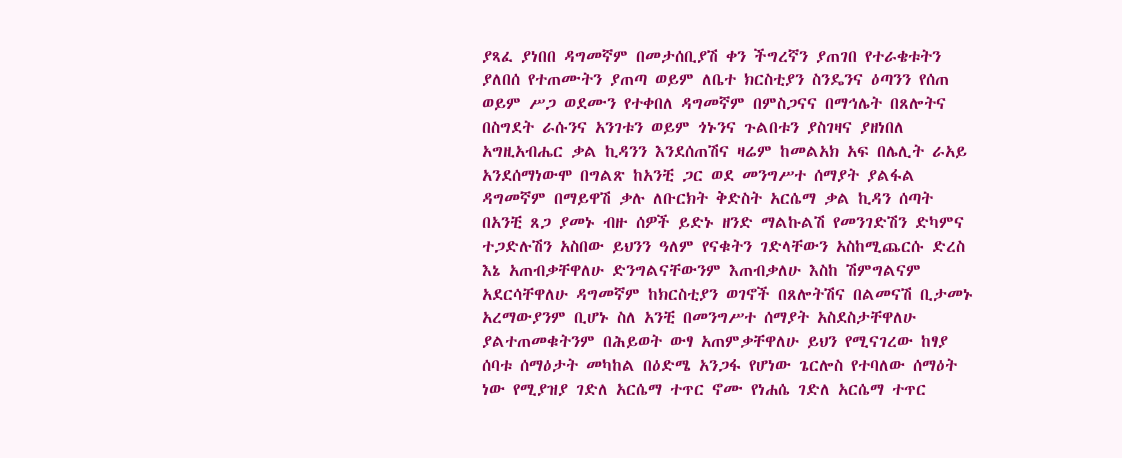ያጻፈ ያነበበ ዳግመኛም በመታሰቢያሽ ቀን ችግረኛን ያጠገበ የተራቄቱትን ያለበሰ የተጠሙትን ያጠጣ ወይም ለቤተ ክርስቲያን ስንዴንና ዕጣንን የሰጠ ወይም ሥጋ ወደሙን የተቀበለ ዳግመኛም በምስጋናና በማኅሌት በጸሎትና በስግደት ራሱንና አንገቱን ወይም ጎኑንና ጉልበቱን ያስገዛና ያዘነበለ አግዚአብሔር ቃል ኪዳንን እንደሰጠሽና ዛሬም ከመልአክ አፍ በሌሊት ራአይ አንደሰማነውሞ በግልጽ ከአንቺ ጋር ወደ መንግሥተ ሰማያት ያልፋል ዳግመኛም በማይዋሽ ቃሉ ለቡርክት ቅድስት አርሴማ ቃል ኪዳን ሰጣት በአንቺ ጸጋ ያመኑ ብዙ ሰዎች ይድኑ ዘንድ ማልኩልሽ የመንገድሽን ድካምና ተጋድሉሽን አስበው ይህንን ዓለም የናቁትን ገድላቸውን አስከሚጨርሱ ድረስ እኔ አጠብቃቸዋለሁ ድንግልናቸውንም እጠብቃለሁ እስከ ሽምግልናም አደርሳቸዋለሁ ዳግመኛም ከክርስቲያን ወገኖች በጸሎትሽና በልመናሽ ቢታመኑ አረማውያንም ቢሆኑ ስለ አንቺ በመንግሥተ ሰማያት አስደስታቸዋለሁ ያልተጠመቁትንም በሕይወት ውፃ አጠምቃቸዋለሁ ይህን የሚናገረው ከፃያ ሰባቱ ሰማዕታት መካከል በዕድሜ አንጋፋ የሆነው ጌርሎስ የተባለው ሰማዕት ነው የሚያዝያ ገድለ አርሴማ ተጥር ኖሙ የነሐሴ ገድለ አርሴማ ተጥር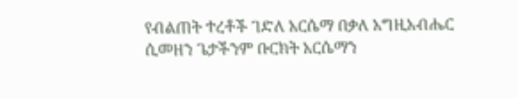የብልጠት ተረቶች ገድለ አርሴማ በቃለ አግዚአብሔር ሲመዘን ጌታችንም ቡርክት አርሴማን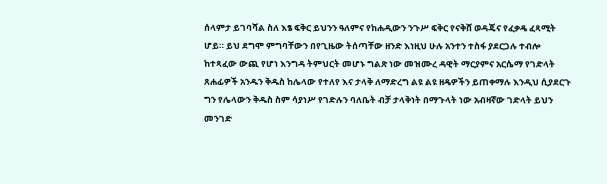ሰላምታ ይገባሻል ስለ እፄ ፍቅር ይህንን ዓለምና የከሐዲውን ንጉሥ ፍቅር የናቅሸ ወዳጄና የፈቃዴ ፈጻሚት ሆይ። ይህ ደግሞ ምግባቸውን በየጊዜው ትሰጣቸው ዘንድ እነዚህ ሁሉ አንተን ተስፋ ያደርጋሉ ተብሎ ከተጻፈው ውጪ የሆነ እንግዳ ትምህርት መሆኑ ግልጽ ነው መዝሙረ ዳዊት ማርያምና አርሴማ የገድላት ጸሐፊዎች አንዱን ቅዱስ ከሌላው የተለየ እና ታላቅ ለማድረግ ልዩ ልዩ ዘዴዎችን ይጠቀማሉ እንዲህ ሲያደርጉ ግን የሌላውን ቅዱስ ስም ሳያነሥ የገድሉን ባለቤት ብቻ ታላቅነት በማጉላት ነው አብዛኛው ገድላት ይህን መንገድ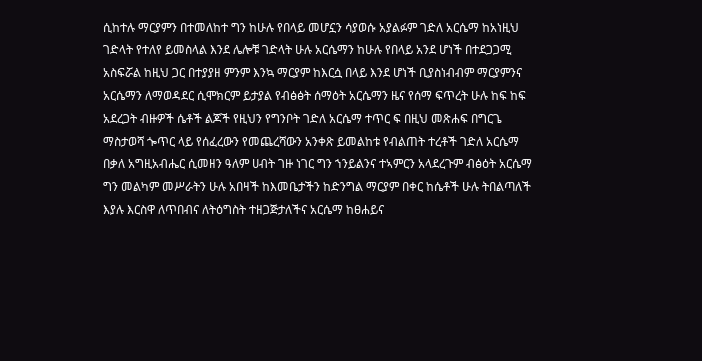ሲከተሉ ማርያምን በተመለከተ ግን ከሁሉ የበላይ መሆኗን ሳያወሱ አያልፉም ገድለ አርሴማ ከአነዚህ ገድላት የተለየ ይመስላል እንደ ሌሎቹ ገድላት ሁሉ አርሴማን ከሁሉ የበላይ አንደ ሆነች በተደጋጋሚ አስፍሯል ከዚህ ጋር በተያያዘ ምንም እንኳ ማርያም ከእርሷ በላይ እንደ ሆነች ቢያስነብብም ማርያምንና አርሴማን ለማወዳደር ሲሞክርም ይታያል የብፅፅት ሰማዕት አርሴማን ዜና የሰማ ፍጥረት ሁሉ ከፍ ከፍ አደረጋት ብዙዎች ሴቶች ልጆች የዚህን የግንቦት ገድለ አርሴማ ተጥር ፍ በዚህ መጽሐፍ በግርጌ ማስታወሻ ጐጥር ላይ የሰፈረውን የመጨረሻውን አንቀጽ ይመልከቱ የብልጠት ተረቶች ገድለ አርሴማ በቃለ አግዚአብሔር ሲመዘን ዓለም ሀብት ገዙ ነገር ግን ኀንይልንና ተኣምርን አላደረጉም ብፅዕት አርሴማ ግን መልካም መሥራትን ሁሉ አበዛች ከእመቤታችን ከድንግል ማርያም በቀር ከሴቶች ሁሉ ትበልጣለች እያሉ እርስዋ ለጥበብና ለትዕግስት ተዘጋጅታለችና አርሴማ ከፀሐይና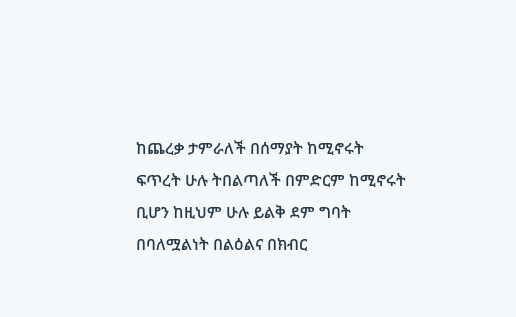ከጨረቃ ታምራለች በሰማያት ከሚኖሩት ፍጥረት ሁሉ ትበልጣለች በምድርም ከሚኖሩት ቢሆን ከዚህም ሁሉ ይልቅ ደም ግባት በባለሟልነት በልዕልና በክብር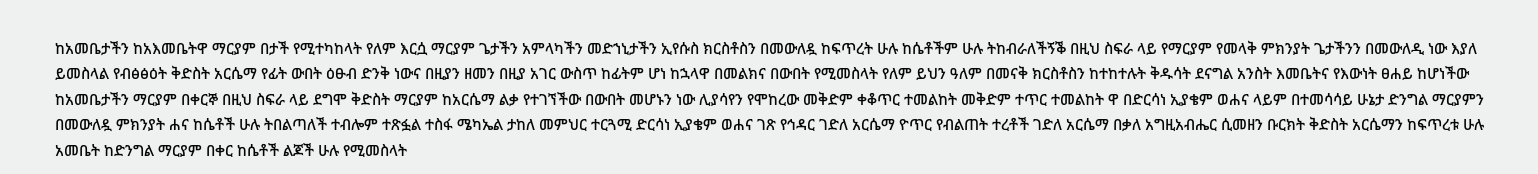ከአመቤታችን ከአእመቤትዋ ማርያም በታች የሚተካከላት የለም እርሷ ማርያም ጌታችን አምላካችን መድኀኒታችን ኢየሱስ ክርስቶስን በመውለዷ ከፍጥረት ሁሉ ከሴቶችም ሁሉ ትከብራለችኝቕ በዚህ ስፍራ ላይ የማርያም የመላቅ ምክንያት ጌታችንን በመውለዲ ነው እያለ ይመስላል የብፅፅዕት ቅድስት አርሴማ የፊት ውበት ዕፁብ ድንቅ ነውና በዚያን ዘመን በዚያ አገር ውስጥ ከፊትም ሆነ ከኋላዋ በመልክና በውበት የሚመስላት የለም ይህን ዓለም በመናቅ ክርስቶስን ከተከተሉት ቅዱሳት ደናግል አንስት እመቤትና የእውነት ፀሐይ ከሆነችው ከአመቤታችን ማርያም በቀርኞ በዚህ ስፍራ ላይ ደግሞ ቅድስት ማርያም ከአርሴማ ልቃ የተገኘችው በውበት መሆኑን ነው ሊያሳየን የሞከረው መቅድም ቀቆጥር ተመልከት መቅድም ተጥር ተመልከት ዋ በድርሳነ ኢያቄም ወሐና ላይም በተመሳሳይ ሁኔታ ድንግል ማርያምን በመውለዷ ምክንያት ሐና ከሴቶች ሁሉ ትበልጣለች ተብሎም ተጽፏል ተስፋ ሜካኤል ታከለ መምህር ተርጓሚ ድርሳነ ኢያቄም ወሐና ገጽ የኅዳር ገድለ አርሴማ ዮጥር የብልጠት ተረቶች ገድለ አርሴማ በቃለ አግዚአብሔር ሲመዘን ቡርክት ቅድስት አርሴማን ከፍጥረቱ ሁሉ አመቤት ከድንግል ማርያም በቀር ከሴቶች ልጆች ሁሉ የሚመስላት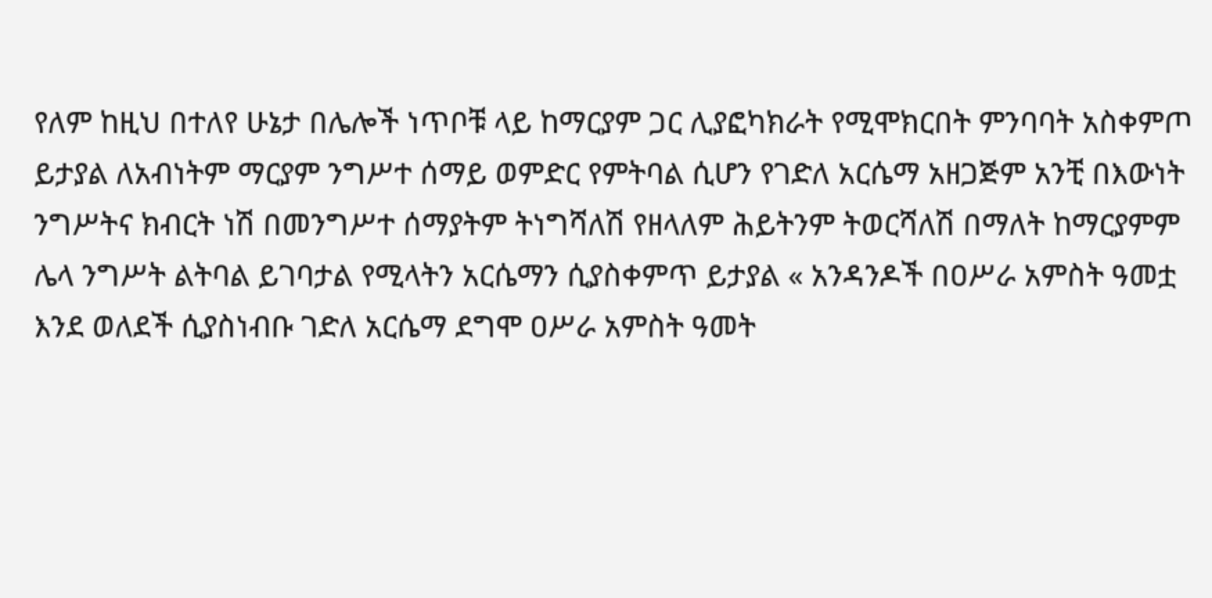የለም ከዚህ በተለየ ሁኔታ በሌሎች ነጥቦቹ ላይ ከማርያም ጋር ሊያፎካክራት የሚሞክርበት ምንባባት አስቀምጦ ይታያል ለአብነትም ማርያም ንግሥተ ሰማይ ወምድር የምትባል ሲሆን የገድለ አርሴማ አዘጋጅም አንቺ በእውነት ንግሥትና ክብርት ነሽ በመንግሥተ ሰማያትም ትነግሻለሽ የዘላለም ሕይትንም ትወርሻለሽ በማለት ከማርያምም ሌላ ንግሥት ልትባል ይገባታል የሚላትን አርሴማን ሲያስቀምጥ ይታያል « አንዳንዶች በዐሥራ አምስት ዓመቷ እንደ ወለደች ሲያስነብቡ ገድለ አርሴማ ደግሞ ዐሥራ አምስት ዓመት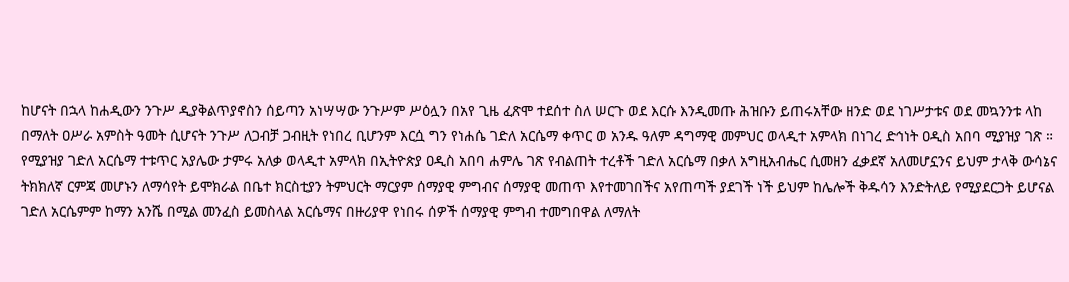ከሆናት በኋላ ከሐዲውን ንጉሥ ዲያቅልጥያኖስን ሰይጣን አነሣሣው ንጉሥም ሥዕሏን በአየ ጊዜ ፈጽሞ ተደሰተ ስለ ሠርጉ ወደ እርሱ እንዲመጡ ሕዝቡን ይጠሩአቸው ዘንድ ወደ ነገሥታቱና ወደ መኳንንቱ ላከ በማለት ዐሥራ አምስት ዓመት ሲሆናት ንጉሥ ለጋብቻ ጋብዚት የነበረ ቢሆንም እርሷ ግን የነሐሴ ገድለ አርሴማ ቀጥር ወ አንዱ ዓለም ዳግማዊ መምህር ወላዲተ አምላክ በነገረ ድኅነት ዐዲስ አበባ ሚያዝያ ገጽ ። የሚያዝያ ገድለ አርሴማ ተቱጥር አያሌው ታምሩ አለቃ ወላዲተ አምላክ በኢትዮጵያ ዐዲስ አበባ ሐምሌ ገጽ የብልጠት ተረቶች ገድለ አርሴማ በቃለ አግዚአብሔር ሲመዘን ፈቃደኛ አለመሆኗንና ይህም ታላቅ ውሳኔና ትክክለኛ ርምጃ መሆኑን ለማሳየት ይሞክራል በቤተ ክርስቲያን ትምህርት ማርያም ሰማያዊ ምግብና ሰማያዊ መጠጥ እየተመገበችና አየጠጣች ያደገች ነች ይህም ከሌሎች ቅዱሳን እንድትለይ የሚያደርጋት ይሆናል ገድለ አርሴምም ከማን አንሼ በሚል መንፈስ ይመስላል አርሴማና በዙሪያዋ የነበሩ ሰዎች ሰማያዊ ምግብ ተመግበዋል ለማለት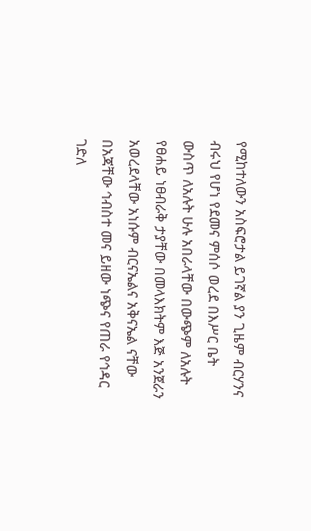የሚከተለውን አስፍሮታል ይገኛል ያን ጊዜም ብርሃንና ብሩህ የሆነ የደመና ምሰሶ ወረደ በእሥር ቤት ውስጥ ለአሉት ሁሉ አበራላቸው በውጭም ለአሉት የፀሐይ ነፀብራቅ ታያቸው በመላእክትም እጅ አንጀራን አወረደላቸው አነሱም ብርናኤልና አቅናኤል ናቸው በአጃቸው ኅብስተ መና ይዘው ነጭና የጠራ የኅዳር ገድለ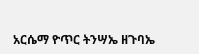አርሴማ ዮጥር ትንሣኤ ዘጉባኤ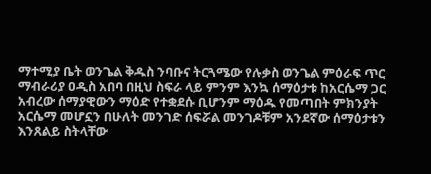ማተሚያ ቤት ወንጌል ቅዱስ ንባቡና ትርጓሜው የሉቃስ ወንጌል ምዕራፍ ጥር ማብራሪያ ዐዲስ አበባ በዚህ ስፍራ ላይ ምንም እንኳ ሰማዕታቱ ከአርሴማ ጋር አብረው ሰማያዊውን ማዕድ የተቋደሱ ቢሆንም ማዕዱ የመጣበት ምክንያት አርሴማ መሆኗን በሁለት መንገድ ሰፍሯል መንገዶቹም አንደኛው ሰማዕታቱን እንጸልይ ስትላቸው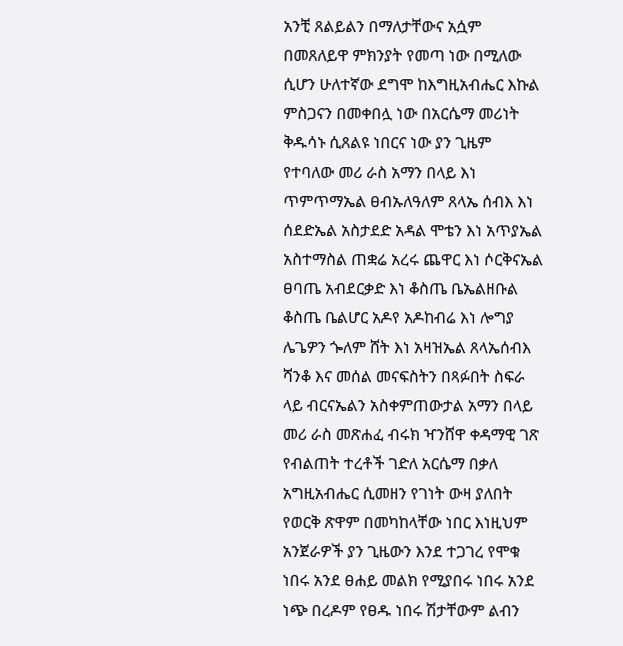አንቺ ጸልይልን በማለታቸውና አሷም በመጸለይዋ ምክንያት የመጣ ነው በሚለው ሲሆን ሁለተኛው ደግሞ ከእግዚአብሔር እኩል ምስጋናን በመቀበሏ ነው በአርሴማ መሪነት ቅዱሳኑ ሲጸልዩ ነበርና ነው ያን ጊዜም የተባለው መሪ ራስ አማን በላይ እነ ጥምጥማኤል ፀብኡለዓለም ጸላኤ ሰብእ እነ ሰደድኤል አስታደድ አዳል ሞቴን እነ አጥያኤል አስተማስል ጠቋሬ አረሩ ጨዋር እነ ሶርቅናኤል ፀባጤ አብደርቃድ እነ ቆስጤ ቤኤልዘቡል ቆስጤ ቤልሆር አዶየ አዶከብሬ እነ ሎግያ ሌጌዎን ጐለም ሸት እነ አዛዝኤል ጸላኤሰብእ ሻንቆ እና መሰል መናፍስትን በጻፉበት ስፍራ ላይ ብርናኤልን አስቀምጠውታል አማን በላይ መሪ ራስ መጽሐፈ ብሩክ ዣንሸዋ ቀዳማዊ ገጽ የብልጠት ተረቶች ገድለ አርሴማ በቃለ አግዚአብሔር ሲመዘን የገነት ውዛ ያለበት የወርቅ ጽዋም በመካከላቸው ነበር እነዚህም አንጀራዎች ያን ጊዜውን እንደ ተጋገረ የሞቁ ነበሩ አንደ ፀሐይ መልክ የሚያበሩ ነበሩ አንደ ነጭ በረዶም የፀዱ ነበሩ ሽታቸውም ልብን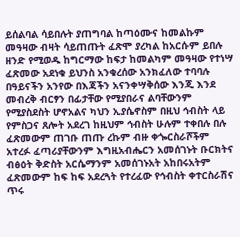ይሰልባል ሳይበሉት ያጠግባል ከጣዕሙና ከመልኩም መዓዛው ብዛት ሳይጠጡት ፈጽሞ ያረካል ከአርሱም ይበሉ ዘንድ የሚወዱ ከግርማው ከፍታ ከመልካም መዓዛው የተነሣ ፈጽመው አደነቁ ይህንስ አንቁረሰው አንክፈለው ተባባሉ በዓይናችን አንየው በእጃችን አናንቀሣቅሰው እንጂ እንደ መብረቅ ብርፃን በፊታቸው የሚያበራና ልባቸውንም የሚያስደስት ሆኖአልና ካህን ኢያሴኖስም በዚህ ኅብስት ላይ የምስጋና ጸሎት አደረገ ከዚህም ኅብስት ሁሉም ተቀበሉ በሉ ፈጽመውም ጠገቡ ጠጡ ረኩም ብዙ ቀጐርስራሾችም አተረፉ ፈጣሪያቸውንም እግዚአብሔርን አመሰገኑት ቡርክትና ብፅዕት ቅድስት አርሴማንም አመሰገኑአት አከበሩአትም ፈጽመውም ከፍ ከፍ አደረጓት የተረፈው የኅብስት ቀተርስራሽና ጥሩ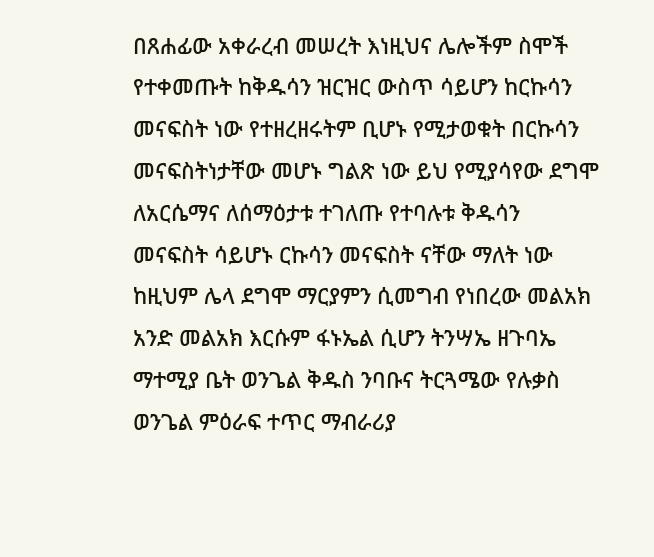በጸሐፊው አቀራረብ መሠረት እነዚህና ሌሎችም ስሞች የተቀመጡት ከቅዱሳን ዝርዝር ውስጥ ሳይሆን ከርኩሳን መናፍስት ነው የተዘረዘሩትም ቢሆኑ የሚታወቁት በርኩሳን መናፍስትነታቸው መሆኑ ግልጽ ነው ይህ የሚያሳየው ደግሞ ለአርሴማና ለሰማዕታቱ ተገለጡ የተባሉቱ ቅዱሳን መናፍስት ሳይሆኑ ርኩሳን መናፍስት ናቸው ማለት ነው ከዚህም ሌላ ደግሞ ማርያምን ሲመግብ የነበረው መልአክ አንድ መልአክ እርሱም ፋኑኤል ሲሆን ትንሣኤ ዘጉባኤ ማተሚያ ቤት ወንጌል ቅዱስ ንባቡና ትርጓሜው የሉቃስ ወንጌል ምዕራፍ ተጥር ማብራሪያ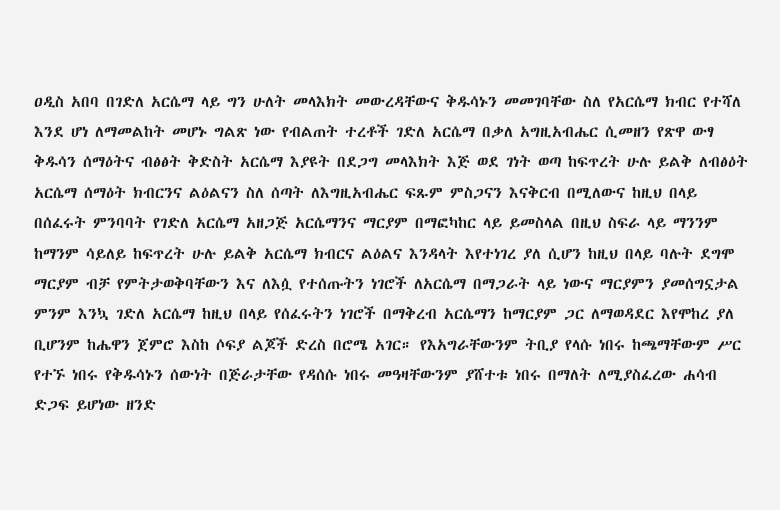ዐዲስ አበባ በገድለ አርሴማ ላይ ግን ሁለት መላእክት መውረዳቸውና ቅዱሳኑን መመገባቸው ስለ የአርሴማ ክብር የተሻለ እንደ ሆነ ለማመልከት መሆኑ ግልጽ ነው የብልጠት ተረቶች ገድለ አርሴማ በቃለ አግዚአብሔር ሲመዘን የጽዋ ውፃ ቅዱሳን ሰማዕትና ብፅፅት ቅድስት አርሴማ እያዩት በደጋግ መላእክት እጅ ወደ ገነት ወጣ ከፍጥረት ሁሉ ይልቅ ለብፅዕት አርሴማ ሰማዕት ክብርንና ልዕልናን ስለ ሰጣት ለእግዚአብሔር ፍጹም ምስጋናን እናቅርብ በሚለውና ከዚህ በላይ በሰፈሩት ምንባባት የገድለ አርሴማ አዘጋጅ አርሴማንና ማርያም በማፎካከር ላይ ይመስላል በዚህ ስፍራ ላይ ማንንም ከማንም ሳይለይ ከፍጥረት ሁሉ ይልቅ አርሴማ ክብርና ልዕልና እንዳላት እየተነገረ ያለ ሲሆን ከዚህ በላይ ባሉት ደግሞ ማርያም ብቻ የምትታወቅባቸውን እና ለእሷ የተሰጡትን ነገሮች ለአርሴማ በማጋራት ላይ ነውና ማርያምን ያመሰግኗታል ምንም እንኳ ገድለ አርሴማ ከዚህ በላይ የሰፈሩትን ነገሮች በማቅረብ አርሴማን ከማርያም ጋር ለማወዳደር እየሞከረ ያለ ቢሆንም ከሔዋን ጀምሮ እስከ ሶፍያ ልጆች ድረስ በሮሜ አገር። የእአግራቸውንም ትቢያ የላሱ ነበሩ ከጫማቸውም ሥር የተኙ ነበሩ የቅዱሳኑን ሰውነት በጅራታቸው የዳሰሱ ነበሩ መዓዛቸውንም ያሸተቱ ነበሩ በማለት ለሚያስፈረው ሐሳብ ድጋፍ ይሆነው ዘንድ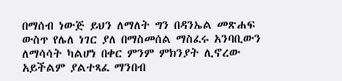በማሰብ ነውጅ ይህን ለማለት ግን በዳንኤል መጽሐፍ ውስጥ የሌለ ነገር ያለ በማስመሰል ማስፈሩ አንባቢውን ለማሳሳት ካልሆነ በቀር ምንም ምክንያት ሊኖረው አይችልም ያልተጻፈ ማንበብ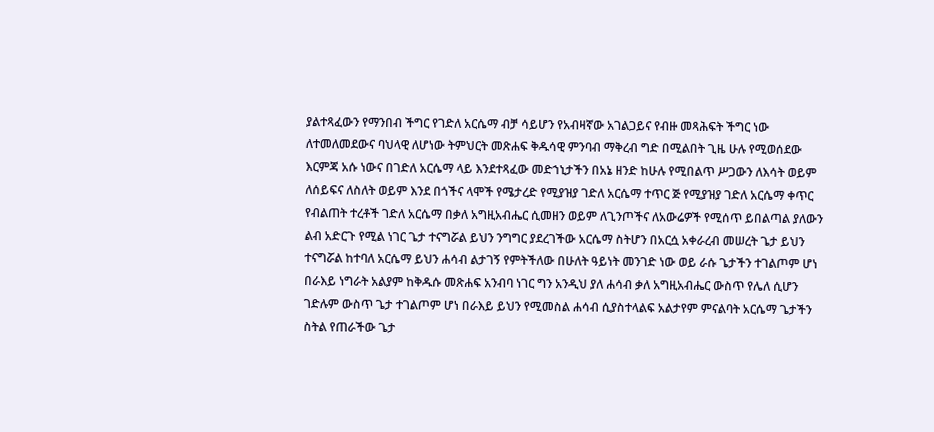ያልተጻፈውን የማንበብ ችግር የገድለ አርሴማ ብቻ ሳይሆን የአብዛኛው አገልጋይና የብዙ መጻሕፍት ችግር ነው ለተመለመደውና ባህላዊ ለሆነው ትምህርት መጽሐፍ ቅዱሳዊ ምንባብ ማቅረብ ግድ በሚልበት ጊዜ ሁሉ የሚወሰደው እርምጃ አሱ ነውና በገድለ አርሴማ ላይ እንደተጻፈው መድኀኒታችን በአኔ ዘንድ ከሁሉ የሚበልጥ ሥጋውን ለእሳት ወይም ለሰይፍና ለስለት ወይም እንደ በጎችና ላሞች የሜታረድ የሚያዝያ ገድለ አርሴማ ተጥር ጅ የሚያዝያ ገድለ አርሴማ ቀጥር የብልጠት ተረቶች ገድለ አርሴማ በቃለ አግዚአብሔር ሲመዘን ወይም ለጊንጦችና ለአውሬዎች የሚሰጥ ይበልጣል ያለውን ልብ አድርጉ የሚል ነገር ጌታ ተናግሯል ይህን ንግግር ያደረገችው አርሴማ ስትሆን በአርሷ አቀራረብ መሠረት ጌታ ይህን ተናግሯል ከተባለ አርሴማ ይህን ሐሳብ ልታገኝ የምትችለው በሁለት ዓይነት መንገድ ነው ወይ ራሱ ጌታችን ተገልጦም ሆነ በራእይ ነግራት አልያም ከቅዱሱ መጽሐፍ አንብባ ነገር ግን አንዲህ ያለ ሐሳብ ቃለ አግዚአብሔር ውስጥ የሌለ ሲሆን ገድሉም ውስጥ ጌታ ተገልጦም ሆነ በራእይ ይህን የሚመስል ሐሳብ ሲያስተላልፍ አልታየም ምናልባት አርሴማ ጌታችን ስትል የጠራችው ጌታ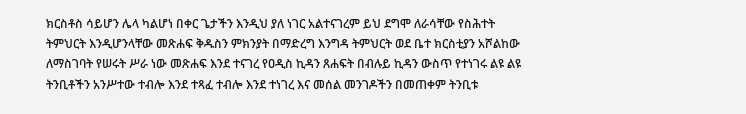ክርስቶስ ሳይሆን ሌላ ካልሆነ በቀር ጌታችን እንዲህ ያለ ነገር አልተናገረም ይህ ደግሞ ለራሳቸው የስሕተት ትምህርት እንዲሆንላቸው መጽሐፍ ቅዱስን ምክንያት በማድረግ እንግዳ ትምህርት ወደ ቤተ ክርስቲያን አሾልከው ለማስገባት የሠሩት ሥራ ነው መጽሐፍ እንደ ተናገረ የዐዲስ ኪዳን ጸሐፍት በብሉይ ኪዳን ውስጥ የተነገሩ ልዩ ልዩ ትንቢቶችን አንሥተው ተብሎ እንደ ተጻፈ ተብሎ እንደ ተነገረ እና መሰል መንገዶችን በመጠቀም ትንቢቱ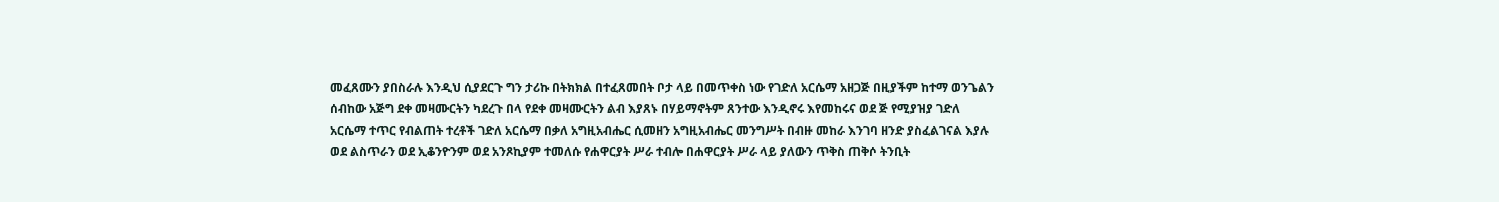መፈጸሙን ያበስራሉ እንዲህ ሲያደርጉ ግን ታሪኩ በትክክል በተፈጸመበት ቦታ ላይ በመጥቀስ ነው የገድለ አርሴማ አዘጋጅ በዚያችም ከተማ ወንጌልን ሰብከው አጅግ ደቀ መዛሙርትን ካደረጉ በላ የደቀ መዛሙርትን ልብ እያጸኑ በሃይማኖትም ጸንተው እንዲኖሩ እየመከሩና ወደ ጅ የሚያዝያ ገድለ አርሴማ ተጥር የብልጠት ተረቶች ገድለ አርሴማ በቃለ አግዚአብሔር ሲመዘን አግዚአብሔር መንግሥት በብዙ መከራ እንገባ ዘንድ ያስፈልገናል እያሉ ወደ ልስጥራን ወደ ኢቆንዮንም ወደ አንጾኪያም ተመለሱ የሐዋርያት ሥራ ተብሎ በሐዋርያት ሥራ ላይ ያለውን ጥቅስ ጠቅሶ ትንቢት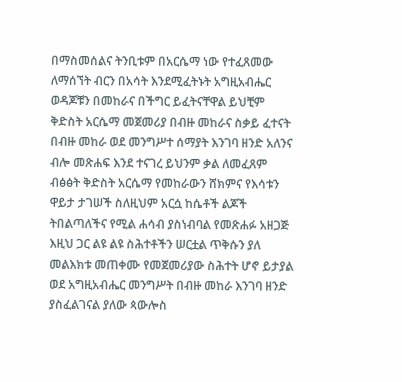በማስመሰልና ትንቢቱም በአርሴማ ነው የተፈጸመው ለማሰኘት ብርን በአሳት እንደሚፈትኑት አግዚአብሔር ወዳጆቹን በመከራና በችግር ይፈትናቸዋል ይህቺም ቅድስት አርሴማ መጀመሪያ በብዙ መከራና ስቃይ ፈተናት በብዙ መከራ ወደ መንግሥተ ሰማያት እንገባ ዘንድ አለንና ብሎ መጽሐፍ እንደ ተናገረ ይህንም ቃል ለመፈጸም ብፅፅት ቅድስት አርሴማ የመከራውን ሸክምና የእሳቱን ዋይታ ታገሠች ስለዚህም አርሷ ከሴቶች ልጆች ትበልጣለችና የሚል ሐሳብ ያስነብባል የመጽሐፉ አዘጋጅ እዚህ ጋር ልዩ ልዩ ስሕተቶችን ሠርቷል ጥቅሱን ያለ መልእክቱ መጠቀሙ የመጀመሪያው ስሕተት ሆኖ ይታያል ወደ አግዚአብሔር መንግሥት በብዙ መከራ እንገባ ዘንድ ያስፈልገናል ያለው ጳውሎስ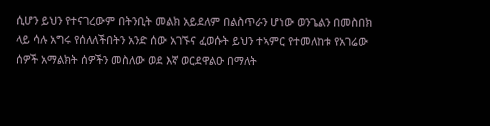ሲሆን ይህን የተናገረውም በትንቢት መልክ አይደለም በልስጥራን ሆነው ወንጌልን በመስበክ ላይ ሳሉ አግሩ የሰለለችበትን አንድ ሰው አገኙና ፈወሱት ይህን ተኣምር የተመለከቱ የአገሬው ሰዎች አማልክት ሰዎችን መስለው ወደ እኛ ወርደዋልዑ በማለት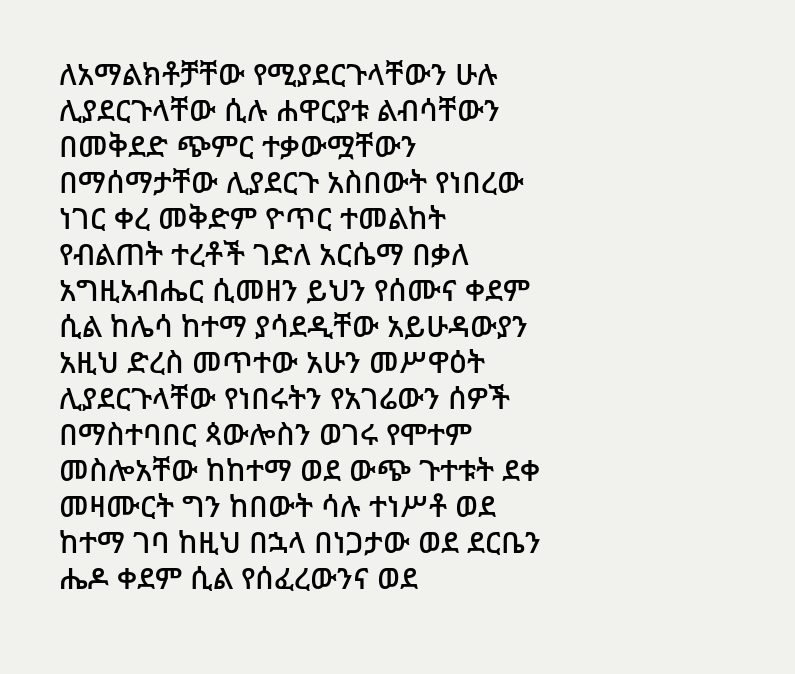ለአማልክቶቻቸው የሚያደርጉላቸውን ሁሉ ሊያደርጉላቸው ሲሉ ሐዋርያቱ ልብሳቸውን በመቅደድ ጭምር ተቃውሟቸውን በማሰማታቸው ሊያደርጉ አስበውት የነበረው ነገር ቀረ መቅድም ዮጥር ተመልከት የብልጠት ተረቶች ገድለ አርሴማ በቃለ አግዚአብሔር ሲመዘን ይህን የሰሙና ቀደም ሲል ከሌሳ ከተማ ያሳደዲቸው አይሁዳውያን አዚህ ድረስ መጥተው አሁን መሥዋዕት ሊያደርጉላቸው የነበሩትን የአገሬውን ሰዎች በማስተባበር ጳውሎስን ወገሩ የሞተም መስሎአቸው ከከተማ ወደ ውጭ ጉተቱት ደቀ መዛሙርት ግን ከበውት ሳሉ ተነሥቶ ወደ ከተማ ገባ ከዚህ በኋላ በነጋታው ወደ ደርቤን ሔዶ ቀደም ሲል የሰፈረውንና ወደ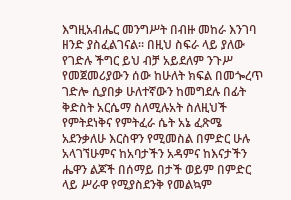እግዚአብሔር መንግሥት በብዙ መከራ እንገባ ዘንድ ያስፈልገናል። በዚህ ስፍራ ላይ ያለው የገድሉ ችግር ይህ ብቻ አይደለም ንጉሥ የመጀመሪያውን ሰው ከሁለት ክፍል በመጐረጥ ገድሎ ሲያበቃ ሁለተኛውን ከመግደሉ በፊት ቅድስት አርሴማ ስለሚሉአት ስለዚህች የምትደነቅና የምትፈራ ሴት አኔ ፈጽሜ አደንቃለሁ እርስዋን የሚመስል በምድር ሁሉ አላገኘሁምና ከአባታችን አዳምና ከእናታችን ሔዋን ልጆች በሰማይ በታች ወይም በምድር ላይ ሥራዋ የሚያስደንቅ የመልኳም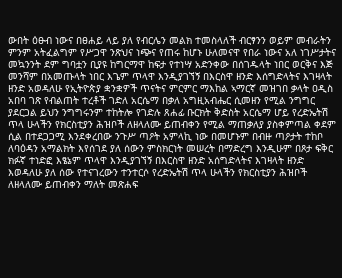ውበት ዕፁብ ነውና በፀሐይ ላይ ያለ የብርሌን መልክ ተመስላለች ብርፃንን ወይም መብራትን ምንም አትፈልግም የሥጋዋ ንጽህና ነጭና የጠሩ ከሆኑ ሁለመናዋ የበራ ነውና አለ ነገሥታትና መኳንንት ደም ግባቷን ቢያዩ ከግርማዋ ከፍታ የተነሣ አድንቀው በሰገዱላት ነበር ወርቅና እጅ መንሻም በአመጡላት ነበር እጌም ጥላዋ እንዲያገኘኝ በእርስዋ ዘንድ እሰግድላትና እገዛላት ዘንድ አወዳለሁ የኢትዮጵያ ቋንቋዎች ጥናትና ምርምር ማእከል ኣማርኛ መዝገበ ቃላት ዐዲስ አበባ ገጽ የብልጠት ተረቶች ገድለ አርሴማ በቃለ አግዚአብሔር ሲመዘን የሚል ንግግር ያደርጋል ይህን ንግግሩንም ተከትሎ የገድሉ ጸሐፊ ቡርክት ቅድስት አርሴማ ሆይ የረድኤትሽ ጥላ ሁላችን የክርስቲያን ሕዝቦች ለዘላለሙ ይጠብቀን የሚል ማጠቃለያ ያስቀምጣል ቀደም ሲል በተደጋጋሚ እንደቀረበው ንጉሥ ጣዖት አምላኪ ነው በመሆኑም በብዙ ጣዖታት ተከቦ ለባዕዳን አማልክት እየሰገደ ያለ ሰውን ምስክርነት መሠረት በማድረግ እንዲሁም በጾታ ፍቅር ክፉኛ ተነድፎ እፄኔም ጥላዋ እንዲያገኘኝ በእርስዋ ዘንድ አሰግድላትና እገዛላት ዘንድ እወዳለሁ ያለ ሰው የተናገረውን ተንተርሶ የረድኤትሽ ጥላ ሁላችን የክርስቲያን ሕዝቦች ለዘላለሙ ይጠብቀን ማለት መጽሐፍ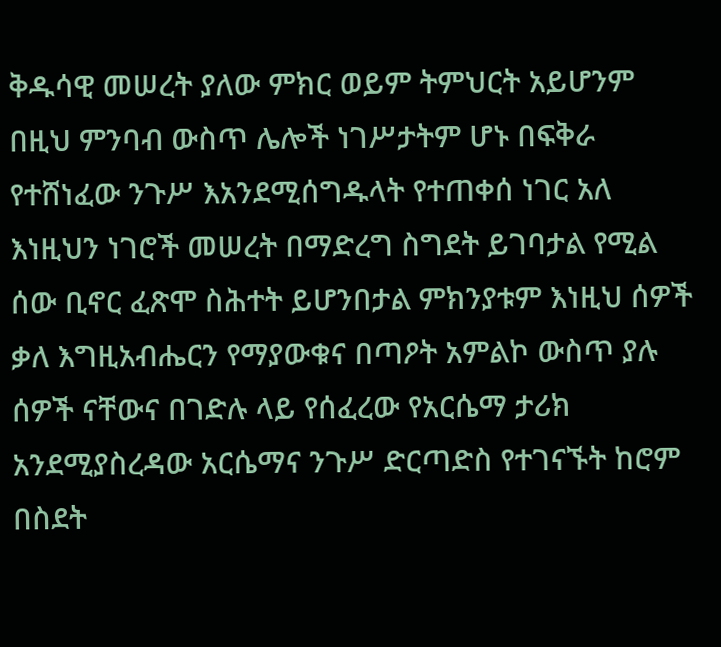ቅዱሳዊ መሠረት ያለው ምክር ወይም ትምህርት አይሆንም በዚህ ምንባብ ውስጥ ሌሎች ነገሥታትም ሆኑ በፍቅራ የተሸነፈው ንጉሥ እአንደሚሰግዱላት የተጠቀሰ ነገር አለ እነዚህን ነገሮች መሠረት በማድረግ ስግደት ይገባታል የሚል ሰው ቢኖር ፈጽሞ ስሕተት ይሆንበታል ምክንያቱም እነዚህ ሰዎች ቃለ እግዚአብሔርን የማያውቁና በጣዖት አምልኮ ውስጥ ያሉ ሰዎች ናቸውና በገድሉ ላይ የሰፈረው የአርሴማ ታሪክ አንደሚያስረዳው አርሴማና ንጉሥ ድርጣድስ የተገናኙት ከሮም በስደት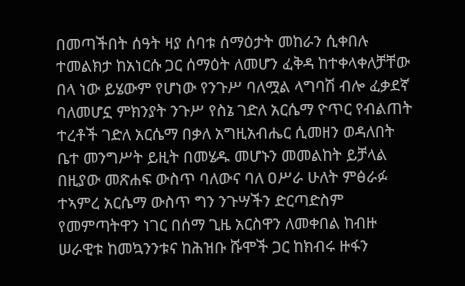በመጣችበት ሰዓት ዛያ ሰባቱ ሰማዕታት መከራን ሲቀበሉ ተመልክታ ከአነርሱ ጋር ሰማዕት ለመሆን ፈቅዳ ከተቀላቀለቻቸው በላ ነው ይሄውም የሆነው የንጉሥ ባለሟል ላግባሽ ብሎ ፈቃደኛ ባለመሆኗ ምክንያት ንጉሥ የስኔ ገድለ አርሴማ ዮጥር የብልጠት ተረቶች ገድለ አርሴማ በቃለ አግዚአብሔር ሲመዘን ወዳለበት ቤተ መንግሥት ይዚት በመሄዱ መሆኑን መመልከት ይቻላል በዚያው መጽሐፍ ውስጥ ባለውና ባለ ዐሥራ ሁለት ምፅራፉ ተኣምረ አርሴማ ውስጥ ግን ንጉሣችን ድርጣድስም የመምጣትዋን ነገር በሰማ ጊዜ አርስዋን ለመቀበል ከብዙ ሠራዊቱ ከመኳንንቱና ከሕዝቡ ሹሞች ጋር ከክብሩ ዙፋን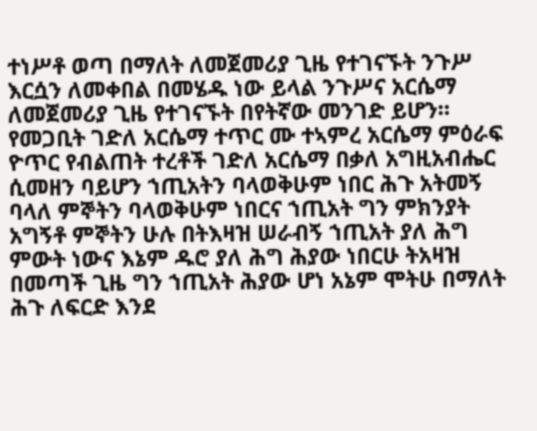ተነሥቶ ወጣ በማለት ለመጀመሪያ ጊዜ የተገናኙት ንጉሥ እርሷን ለመቀበል በመሄዱ ነው ይላል ንጉሥና አርሴማ ለመጀመሪያ ጊዜ የተገናኙት በየትኛው መንገድ ይሆን። የመጋቢት ገድለ አርሴማ ተጥር ሙ ተኣምረ አርሴማ ምዕራፍ ዮጥር የብልጠት ተረቶች ገድለ አርሴማ በቃለ አግዚአብሔር ሲመዘን ባይሆን ኀጢአትን ባላወቅሁም ነበር ሕጉ አትመኝ ባላለ ምኞትን ባላወቅሁም ነበርና ኀጢአት ግን ምክንያት አግኝቶ ምኞትን ሁሉ በትእዛዝ ሠራብኝ ኀጢአት ያለ ሕግ ምውት ነውና እኔም ዱሮ ያለ ሕግ ሕያው ነበርሁ ትአዛዝ በመጣች ጊዜ ግን ኀጢአት ሕያው ሆነ አኔም ሞትሁ በማለት ሕጉ ለፍርድ እንደ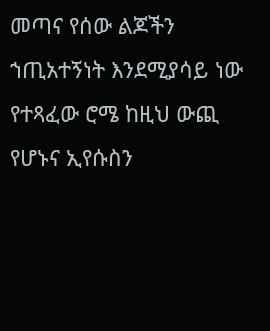መጣና የሰው ልጆችን ኀጢአተኝነት እንደሚያሳይ ነው የተጻፈው ሮሜ ከዚህ ውጪ የሆኑና ኢየሱስን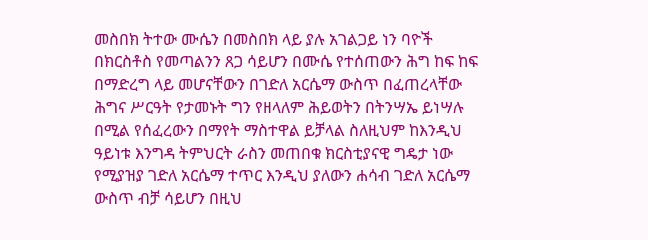መስበክ ትተው ሙሴን በመስበክ ላይ ያሉ አገልጋይ ነን ባዮች በክርስቶስ የመጣልንን ጸጋ ሳይሆን በሙሴ የተሰጠውን ሕግ ከፍ ከፍ በማድረግ ላይ መሆናቸውን በገድለ አርሴማ ውስጥ በፈጠረላቸው ሕግና ሥርዓት የታመኑት ግን የዘላለም ሕይወትን በትንሣኤ ይነሣሉ በሚል የሰፈረውን በማየት ማስተዋል ይቻላል ስለዚህም ከእንዲህ ዓይነቱ እንግዳ ትምህርት ራስን መጠበቁ ክርስቲያናዊ ግዴታ ነው የሚያዝያ ገድለ አርሴማ ተጥር እንዲህ ያለውን ሐሳብ ገድለ አርሴማ ውስጥ ብቻ ሳይሆን በዚህ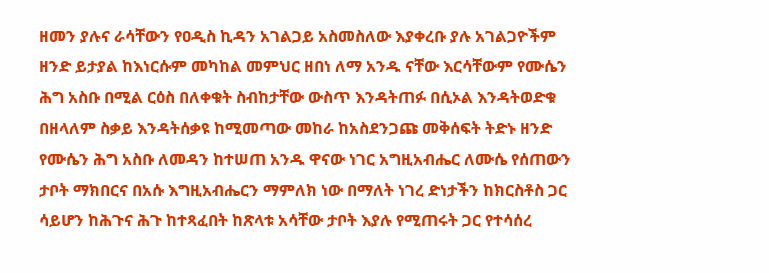ዘመን ያሉና ራሳቸውን የዐዲስ ኪዳን አገልጋይ አስመስለው እያቀረቡ ያሉ አገልጋዮችም ዘንድ ይታያል ከእነርሱም መካከል መምህር ዘበነ ለማ አንዱ ናቸው እርሳቸውም የሙሴን ሕግ አስቡ በሚል ርዕስ በለቀቁት ስብከታቸው ውስጥ እንዳትጠፉ በሲኦል እንዳትወድቁ በዘላለም ስቃይ እንዳትሰቃዩ ከሚመጣው መከራ ከአስደንጋጩ መቅሰፍት ትድኑ ዘንድ የሙሴን ሕግ አስቡ ለመዳን ከተሠጠ አንዱ ዋናው ነገር አግዚአብሔር ለሙሴ የሰጠውን ታቦት ማክበርና በአሱ እግዚአብሔርን ማምለክ ነው በማለት ነገረ ድነታችን ከክርስቶስ ጋር ሳይሆን ከሕጉና ሕጉ ከተጻፈበት ከጽላቱ አሳቸው ታቦት እያሉ የሚጠሩት ጋር የተሳሰረ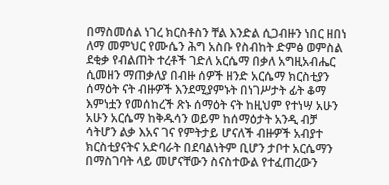በማስመሰል ነገረ ክርስቶስን ቸል እንድል ሲጋብዙን ነበር ዘበነ ለማ መምህር የሙሴን ሕግ አስቡ የስብከት ድምፅ ወምስል ደቂቃ የብልጠት ተረቶች ገድለ አርሴማ በቃለ አግዚአብሔር ሲመዘን ማጠቃለያ በብዙ ሰዎች ዘንድ አርሴማ ክርስቲያን ሰማዕት ናት ብዙዎች እንደሚያምኑት በነገሥታት ፊት ቆማ እምነቷን የመሰከረች ጽኑ ሰማዕት ናት ከዚህም የተነሣ አሁን አሁን አርሴማ ከቅዱሳን ወይም ከሰማዕታት አንዲ ብቻ ሳትሆን ልቃ እአና ገና የምትታይ ሆናለች ብዙዎች አብያተ ክርስቲያናትና አድባራት በደባልነትም ቢሆን ታቦተ አርሴማን በማስገባት ላይ መሆናቸውን ስናስተውል የተፈጠረውን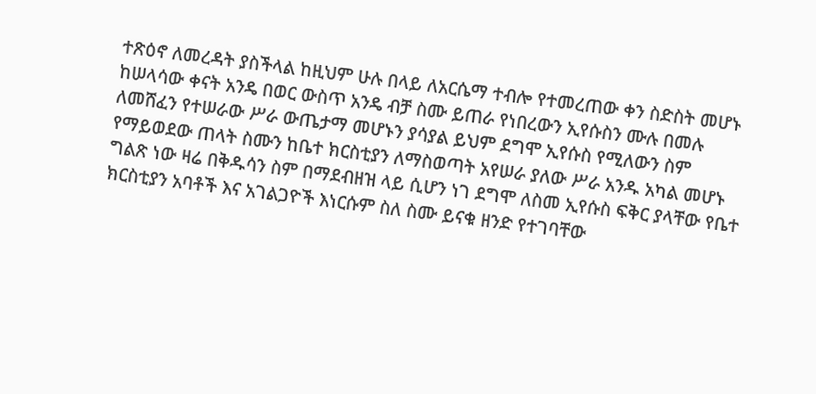ተጽዕኖ ለመረዳት ያስችላል ከዚህም ሁሉ በላይ ለአርሴማ ተብሎ የተመረጠው ቀን ስድስት መሆኑ ከሠላሳው ቀናት አንዴ በወር ውስጥ አንዴ ብቻ ስሙ ይጠራ የነበረውን ኢየሱስን ሙሉ በመሉ ለመሸፈን የተሠራው ሥራ ውጤታማ መሆኑን ያሳያል ይህም ደግሞ ኢየሱስ የሚለውን ስም የማይወደው ጠላት ስሙን ከቤተ ክርስቲያን ለማስወጣት አየሠራ ያለው ሥራ አንዱ አካል መሆኑ ግልጽ ነው ዛሬ በቅዱሳን ስም በማደብዘዝ ላይ ሲሆን ነገ ደግሞ ለስመ ኢየሱስ ፍቅር ያላቸው የቤተ ክርስቲያን አባቶች እና አገልጋዮች እነርሱም ስለ ስሙ ይናቁ ዘንድ የተገባቸው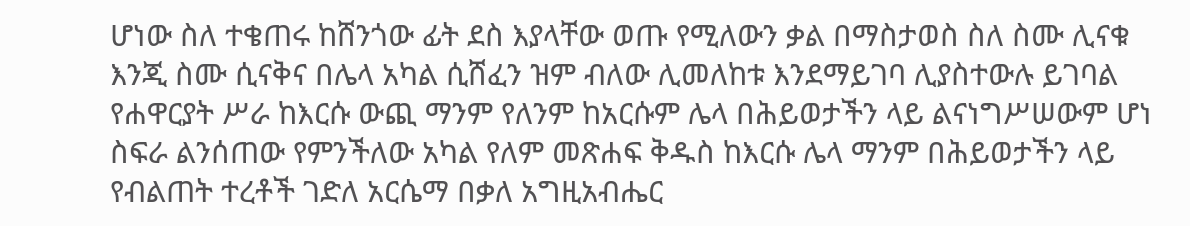ሆነው ስለ ተቄጠሩ ከሸንጎው ፊት ደስ እያላቸው ወጡ የሚለውን ቃል በማስታወስ ስለ ስሙ ሊናቁ እንጂ ስሙ ሲናቅና በሌላ አካል ሲሸፈን ዝም ብለው ሊመለከቱ እንደማይገባ ሊያስተውሉ ይገባል የሐዋርያት ሥራ ከእርሱ ውጪ ማንም የለንም ከአርሱም ሌላ በሕይወታችን ላይ ልናነግሥሠውም ሆነ ስፍራ ልንሰጠው የምንችለው አካል የለም መጽሐፍ ቅዱስ ከእርሱ ሌላ ማንም በሕይወታችን ላይ የብልጠት ተረቶች ገድለ አርሴማ በቃለ አግዚአብሔር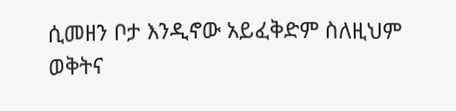ሲመዘን ቦታ እንዲኖው አይፈቅድም ስለዚህም ወቅትና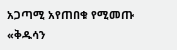አጋጣሚ አየጠበቁ የሚመጡ «ቅዱሳን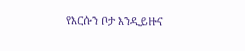የእርሱን ቦታ እንዲይዙና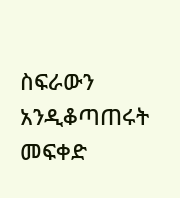ስፍራውን አንዲቆጣጠሩት መፍቀድ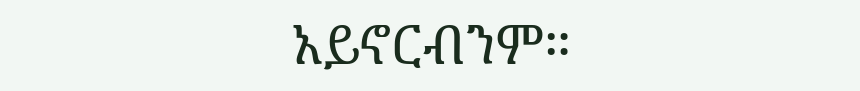አይኖርብንም።